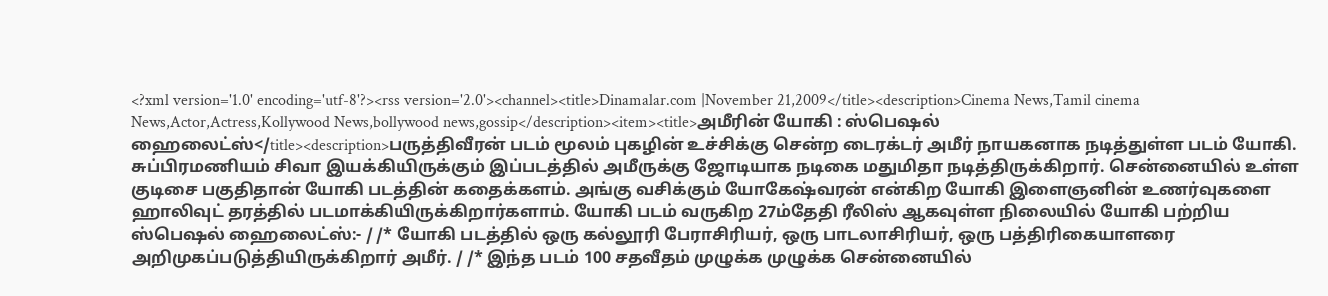<?xml version='1.0' encoding='utf-8'?><rss version='2.0'><channel><title>Dinamalar.com |November 21,2009</title><description>Cinema News,Tamil cinema News,Actor,Actress,Kollywood News,bollywood news,gossip</description><item><title>அமீரின் யோகி : ஸ்பெஷல் ஹைலைட்ஸ்</title><description>பருத்திவீரன் படம் மூலம் புகழின் உச்சிக்கு சென்ற டைரக்டர் அமீர் நாயகனாக நடித்துள்ள படம் யோகி. சுப்பிரமணியம் சிவா இயக்கியிருக்கும் இப்படத்தில் அமீருக்கு ஜோடியாக நடிகை மதுமிதா நடித்திருக்கிறார். சென்னையில் உள்ள குடிசை பகுதிதான் யோகி படத்தின் கதைக்களம். அங்கு வசிக்கும் யோகேஷ்வரன் என்கிற யோகி இளைஞனின் உணர்வுகளை ஹாலிவுட் தரத்தில் படமாக்கியிருக்கிறார்களாம். யோகி படம் வருகிற 27ம்தேதி ரீலிஸ் ஆகவுள்ள நிலையில் யோகி பற்றிய ஸ்பெஷல் ஹைலைட்ஸ்:- / /* யோகி படத்தில் ஒரு கல்லூரி பேராசிரியர், ஒரு பாடலாசிரியர், ஒரு பத்திரிகையாளரை அறிமுகப்படுத்தியிருக்கிறார் அமீர். / /* இந்த படம் 100 சதவீதம் முழுக்க முழுக்க சென்னையில்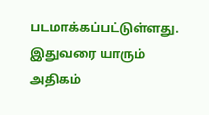படமாக்கப்பட்டுள்ளது. இதுவரை யாரும் அதிகம்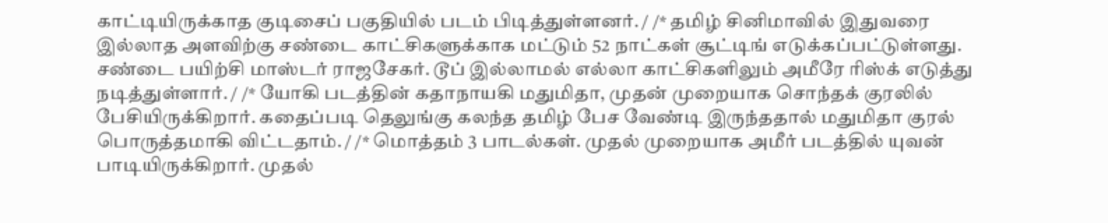காட்டியிருக்காத குடிசைப் பகுதியில் படம் பிடித்துள்ளனர். / /* தமிழ் சினிமாவில் இதுவரை இல்லாத அளவிற்கு சண்டை காட்சிகளுக்காக மட்டும் 52 நாட்கள் சூட்டிங் எடுக்கப்பட்டுள்ளது. சண்டை பயிற்சி மாஸ்டர் ராஜசேகர். டூப் இல்லாமல் எல்லா காட்சிகளிலும் அமீரே ரிஸ்க் எடுத்து நடித்துள்ளார். / /* யோகி படத்தின் கதாநாயகி மதுமிதா, முதன் முறையாக சொந்தக் குரலில் பேசியிருக்கிறார். கதைப்படி தெலுங்கு கலந்த தமிழ் பேச வேண்டி இருந்ததால் மதுமிதா குரல் பொருத்தமாகி விட்டதாம். / /* மொத்தம் 3 பாடல்கள். முதல் முறையாக அமீர் படத்தில் யுவன் பாடியிருக்கிறார். முதல்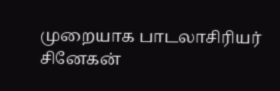முறையாக பாடலாசிரியர் சினேகன்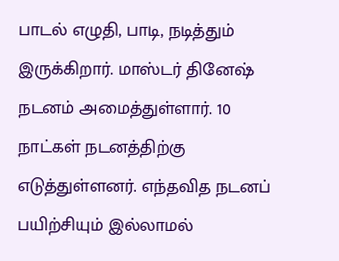பாடல் எழுதி, பாடி, நடித்தும் இருக்கிறார். மாஸ்டர் தினேஷ் நடனம் அமைத்துள்ளார். 10 நாட்கள் நடனத்திற்கு எடுத்துள்ளனர். எந்தவித நடனப் பயிற்சியும் இல்லாமல்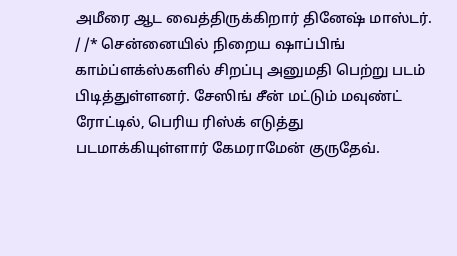அமீரை ஆட வைத்திருக்கிறார் தினேஷ் மாஸ்டர். / /* சென்னையில் நிறைய ஷாப்பிங் காம்ப்ளக்ஸ்களில் சிறப்பு அனுமதி பெற்று படம் பிடித்துள்ளனர். சேஸிங் சீன் மட்டும் மவுண்ட் ரோட்டில், பெரிய ரிஸ்க் எடுத்து படமாக்கியுள்ளார் கேமராமேன் குருதேவ்.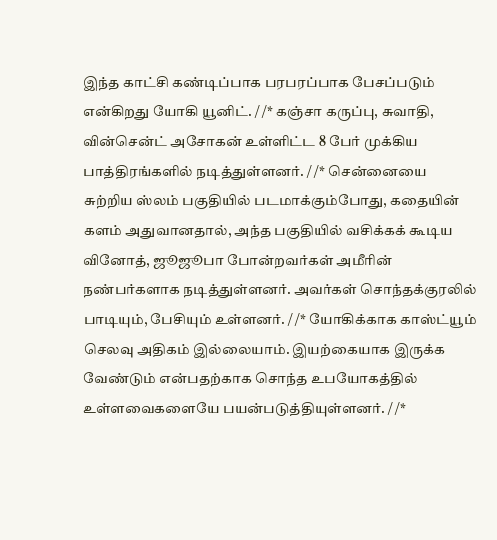இந்த காட்சி கண்டிப்பாக பரபரப்பாக பேசப்படும் என்கிறது யோகி யூனிட். / /* கஞ்சா கருப்பு, சுவாதி, வின்சென்ட் அசோகன் உள்ளிட்ட 8 பேர் முக்கிய பாத்திரங்களில் நடித்துள்ளனர். / /* சென்னையை சுற்றிய ஸ்லம் பகுதியில் படமாக்கும்போது, கதையின் களம் அதுவானதால், அந்த பகுதியில் வசிக்கக் கூடிய வினோத், ஜூஜூபா போன்றவர்கள் அமீரின் நண்பர்களாக நடித்துள்ளனர். அவர்கள் சொந்தக்குரலில் பாடியும், பேசியும் உள்ளனர். / /* யோகிக்காக காஸ்ட்யூம் செலவு அதிகம் இல்லையாம். இயற்கையாக இருக்க வேண்டும் என்பதற்காக சொந்த உபயோகத்தில் உள்ளவைகளையே பயன்படுத்தியுள்ளனர். / /*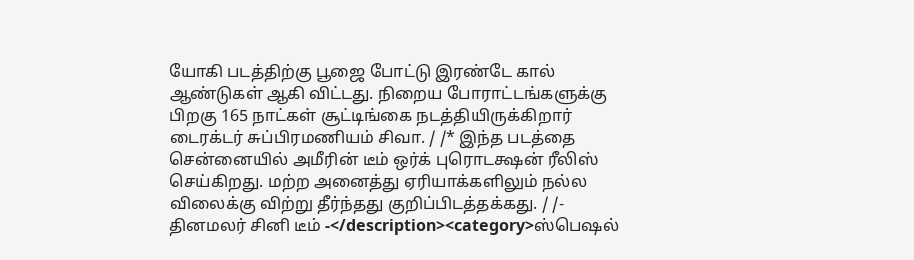யோகி படத்திற்கு பூஜை போட்டு இரண்டே கால் ஆண்டுகள் ஆகி விட்டது. நிறைய போராட்டங்களுக்கு பிறகு 165 நாட்கள் சூட்டிங்கை நடத்தியிருக்கிறார் டைரக்டர் சுப்பிரமணியம் சிவா. / /* இந்த படத்தை சென்னையில் அமீரின் டீம் ஒர்க் புரொடக்ஷன் ரீலிஸ் செய்கிறது. மற்ற அனைத்து ஏரியாக்களிலும் நல்ல விலைக்கு விற்று தீர்ந்தது குறிப்பிடத்தக்கது. / /- தினமலர் சினி டீம் -</description><category>ஸ்பெஷல்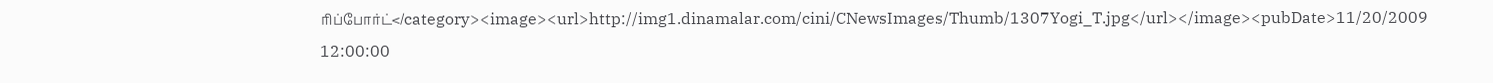ரிப்போர்ட்</category><image><url>http://img1.dinamalar.com/cini/CNewsImages/Thumb/1307Yogi_T.jpg</url></image><pubDate>11/20/2009 12:00:00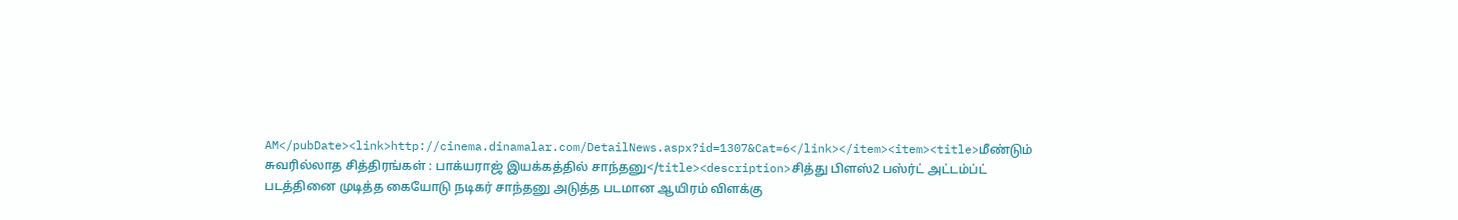AM</pubDate><link>http://cinema.dinamalar.com/DetailNews.aspx?id=1307&Cat=6</link></item><item><title>மீண்டும் சுவரில்லாத சித்திரங்கள் : பாக்யராஜ் இயக்கத்தில் சாந்தனு</title><description>சித்து பிளஸ்2 பஸ்ர்ட் அட்டம்ப்ட் படத்தினை முடித்த கையோடு நடிகர் சாந்தனு அடுத்த படமான ஆயிரம் விளக்கு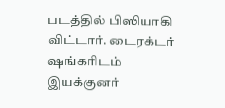படத்தில் பிஸியாகி விட்டார். டைரக்டர் ஷங்கரிடம் இயக்குனர்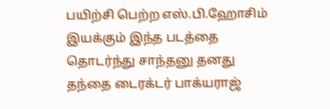பயிற்சி பெற்ற எஸ்.பி.ஹோசிம் இயக்கும் இந்த படத்தை தொடர்ந்து சாந்தனு தனது தந்தை டைரக்டர் பாக்யராஜ்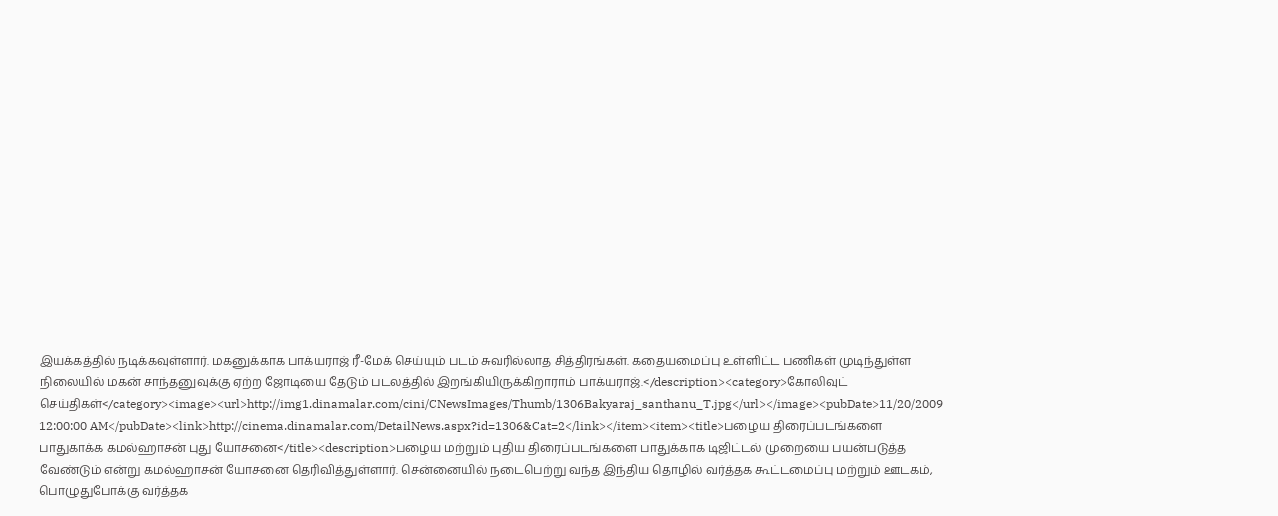இயக்கத்தில் நடிக்கவுள்ளார். மகனுக்காக பாக்யராஜ் ரீ-மேக் செய்யும் படம் சுவரில்லாத சித்திரங்கள். கதையமைப்பு உள்ளிட்ட பணிகள் முடிந்துள்ள நிலையில் மகன் சாந்தனுவுக்கு ஏற்ற ஜோடியை தேடும் படலத்தில் இறங்கியிருக்கிறாராம் பாக்யராஜ்.</description><category>கோலிவுட் செய்திகள்</category><image><url>http://img1.dinamalar.com/cini/CNewsImages/Thumb/1306Bakyaraj_santhanu_T.jpg</url></image><pubDate>11/20/2009 12:00:00 AM</pubDate><link>http://cinema.dinamalar.com/DetailNews.aspx?id=1306&Cat=2</link></item><item><title>பழைய திரைப்படங்களை பாதுகாக்க கமல்ஹாசன் புது யோசனை</title><description>பழைய மற்றும் புதிய திரைப்படங்களை பாதுக்காக டிஜிட்டல் முறையை பயன்படுத்த வேண்டும் என்று கமல்ஹாசன் யோசனை தெரிவித்துள்ளார். சென்னையில் நடைபெற்று வந்த இந்திய தொழில் வர்த்தக கூட்டமைப்பு மற்றும் ஊடகம், பொழுதுபோக்கு வர்த்தக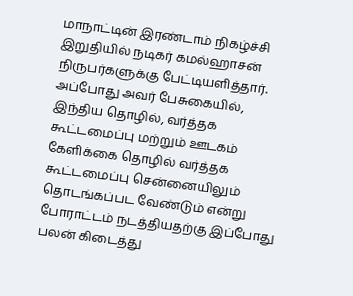மாநாட்டின் இரண்டாம் நிகழ்ச்சி இறுதியில் நடிகர் கமல்ஹாசன் நிருபர்களுக்கு பேட்டியளித்தார். அப்போது அவர் பேசுகையில், இந்திய தொழில், வர்த்தக கூட்டமைப்பு மற்றும் ஊடகம் கேளிக்கை தொழில் வர்த்தக கூட்டமைப்பு சென்னையிலும் தொடங்கப்பட வேண்டும் என்று போராட்டம் நடத்தியதற்கு இப்போது பலன் கிடைத்து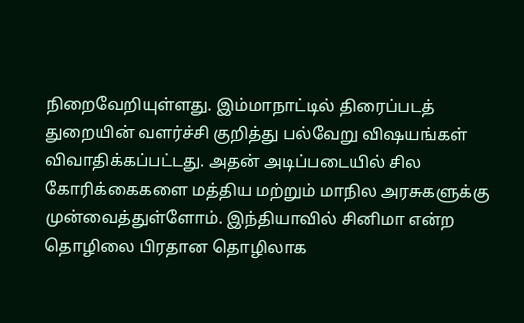நிறைவேறியுள்ளது. இம்மாநாட்டில் திரைப்படத் துறையின் வளர்ச்சி குறித்து பல்வேறு விஷயங்கள் விவாதிக்கப்பட்டது. அதன் அடிப்படையில் சில கோரிக்கைகளை மத்திய மற்றும் மாநில அரசுகளுக்கு முன்வைத்துள்ளோம். இந்தியாவில் சினிமா என்ற தொழிலை பிரதான தொழிலாக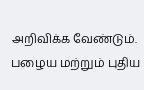அறிவிக்க வேண்டும். பழைய மற்றும் புதிய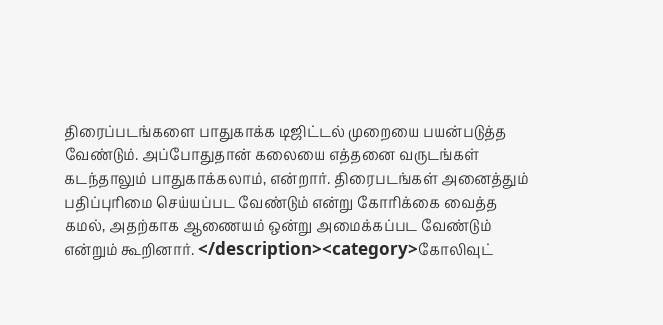திரைப்படங்களை பாதுகாக்க டிஜிட்டல் முறையை பயன்படுத்த வேண்டும். அப்போதுதான் கலையை எத்தனை வருடங்கள் கடந்தாலும் பாதுகாக்கலாம், என்றார். திரைபடங்கள் அனைத்தும் பதிப்புரிமை செய்யப்பட வேண்டும் என்று கோரிக்கை வைத்த கமல், அதற்காக ஆணையம் ஒன்று அமைக்கப்பட வேண்டும் என்றும் கூறினார். </description><category>கோலிவுட்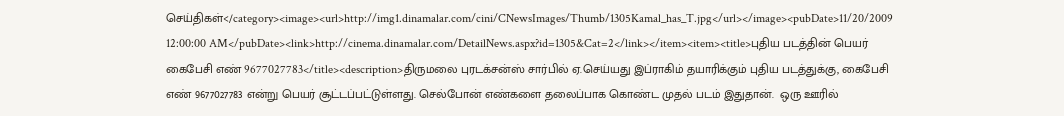செய்திகள்</category><image><url>http://img1.dinamalar.com/cini/CNewsImages/Thumb/1305Kamal_has_T.jpg</url></image><pubDate>11/20/2009 12:00:00 AM</pubDate><link>http://cinema.dinamalar.com/DetailNews.aspx?id=1305&Cat=2</link></item><item><title>புதிய படத்தின் ‌பெயர் கைபேசி எண் 9677027783</title><description>திருமலை புரடக்சன்ஸ் சார்பில் ஏ.செய்யது இப்ராகிம் தயாரிக்கும் புதிய படத்துக்கு, கைபேசி எண் 9677027783 என்று பெயர் சூட்டப்பட்டுள்ளது. செல்போன் எண்களை தலைப்பாக கொண்ட முதல் படம் இதுதான்.  ஒரு ஊரில்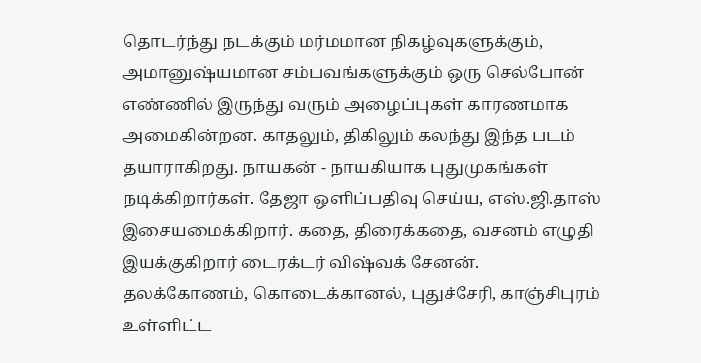தொடர்ந்து நடக்கும் மர்மமான நிகழ்வுகளுக்கும், அமானுஷ்யமான சம்பவங்களுக்கும் ஒரு செல்போன் எண்ணில் இருந்து வரும் அழைப்புகள் காரணமாக அமைகின்றன. காதலும், திகிலும் கலந்து இந்த படம் தயாராகிறது. நாயகன் - நாயகியாக புதுமுகங்கள் நடிக்கிறார்கள். தேஜா ஒளிப்பதிவு செய்ய, எஸ்.ஜி.தாஸ் இசையமைக்கிறார். கதை, திரைக்கதை, வசனம் எழுதி இயக்குகிறார் டைரக்டர் விஷ்வக் சேனன். தலக்கோணம், கொடைக்கானல், புதுச்சேரி, காஞ்சிபுரம்  உள்ளிட்ட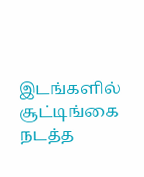இடங்களில் சூட்டிங்கை நடத்த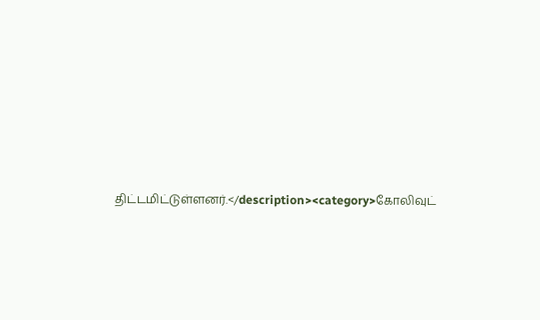திட்டமிட்டுள்ளனர்.</description><category>கோலிவுட்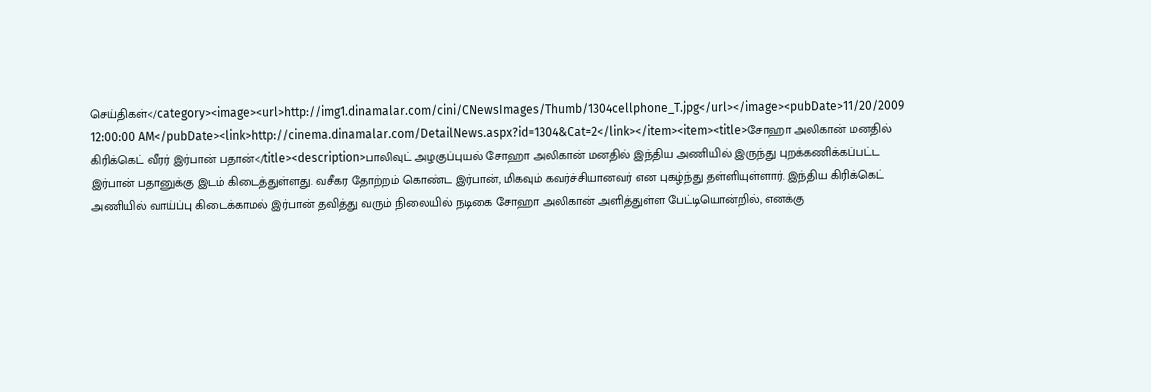செய்திகள்</category><image><url>http://img1.dinamalar.com/cini/CNewsImages/Thumb/1304cellphone_T.jpg</url></image><pubDate>11/20/2009 12:00:00 AM</pubDate><link>http://cinema.dinamalar.com/DetailNews.aspx?id=1304&Cat=2</link></item><item><title>சோஹா அலிகான் மனதில் கிரிக்‌கெட் வீரர் இர்பான் பதான்</title><description>பாலிவுட் அழகுப்புயல் சோஹா அலிகான் மனதில் இந்திய அணியில் இருந்து புறக்கணிக்கப்பட்ட இர்பான் பதானுக்கு இடம் கிடைத்துள்ளது. வசீகர தோற்றம் கொண்ட இர்பான், மிகவும் கவர்ச்சியானவர் என புகழ்ந்து தள்ளியுள்ளார். இந்திய கிரிக்கெட் அணியில் வாய்ப்பு கிடைக்காமல் இர்பான் தவித்து வரும் நிலையில் நடிகை சோஹா அலிகான் அளித்துள்ள பேட்டியொன்றில், எனக்கு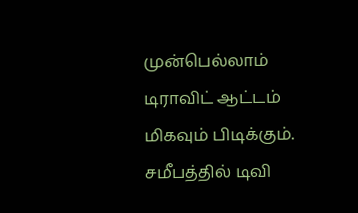முன்பெல்லாம் டிராவிட் ஆட்டம் மிகவும் பிடிக்கும். சமீபத்தில் டிவி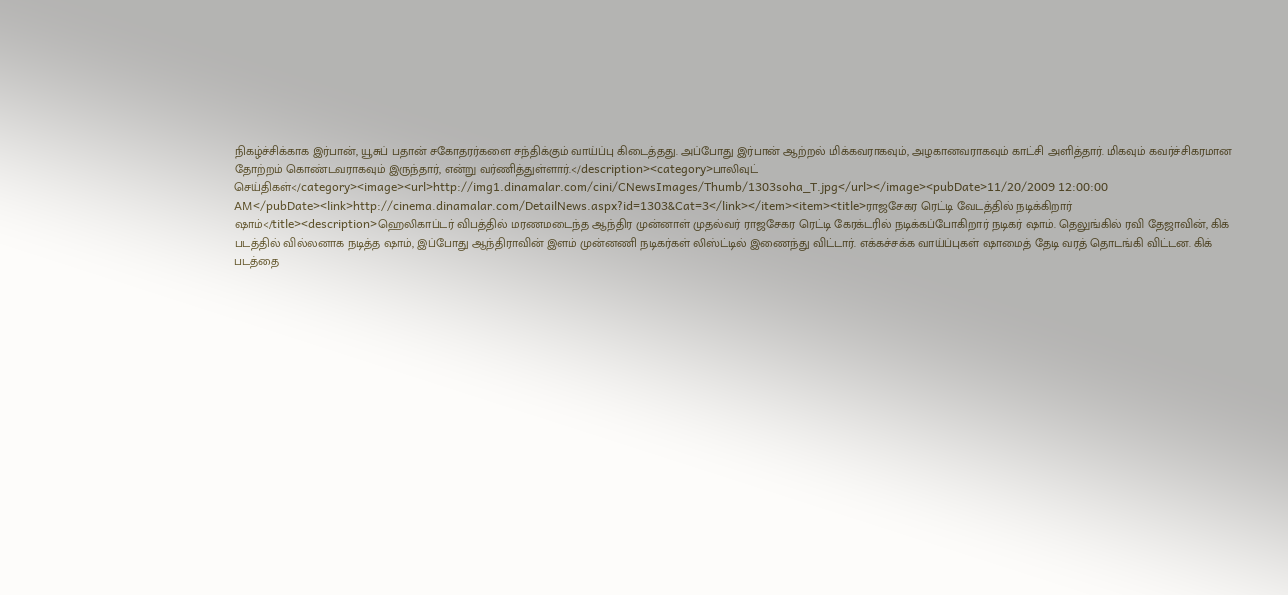நிகழ்ச்சிக்காக இர்பான், யூசுப் பதான் சகோதரர்களை சந்திக்கும் வாய்ப்பு கிடைத்தது. அப்போது இர்பான் ஆற்றல் மிக்கவராகவும், அழகானவராகவும் காட்சி அளித்தார். மிகவும் கவர்ச்சிகரமான தோற்றம் கொண்டவராகவும் இருந்தார், என்று வர்ணித்துள்ளார்.</description><category>பாலிவுட் செய்திகள்</category><image><url>http://img1.dinamalar.com/cini/CNewsImages/Thumb/1303soha_T.jpg</url></image><pubDate>11/20/2009 12:00:00 AM</pubDate><link>http://cinema.dinamalar.com/DetailNews.aspx?id=1303&Cat=3</link></item><item><title>ராஜசேகர ரெட்டி வேடத்தில் நடிக்கிறார் ஷாம்</title><description>ஹெலிகாப்டர் விபத்தில் மரணமடைந்த ஆந்திர முன்னாள் முதல்வர் ராஜசேகர ரெட்டி கேரக்டரில் நடிக்கப்போகிறார் நடிகர் ஷாம். தெலுங்கில் ரவி தேஜாவின், கிக் படத்தில் வில்லனாக நடித்த ஷாம், இப்போது ஆந்திராவின் இளம் முன்னணி நடிகர்கள் லிஸ்ட்டில் இணைந்து விட்டார். எக்கச்சக்க வாய்ப்புகள் ஷாமைத் தேடி வரத் தொடங்கி விட்டன. கிக் படத்தை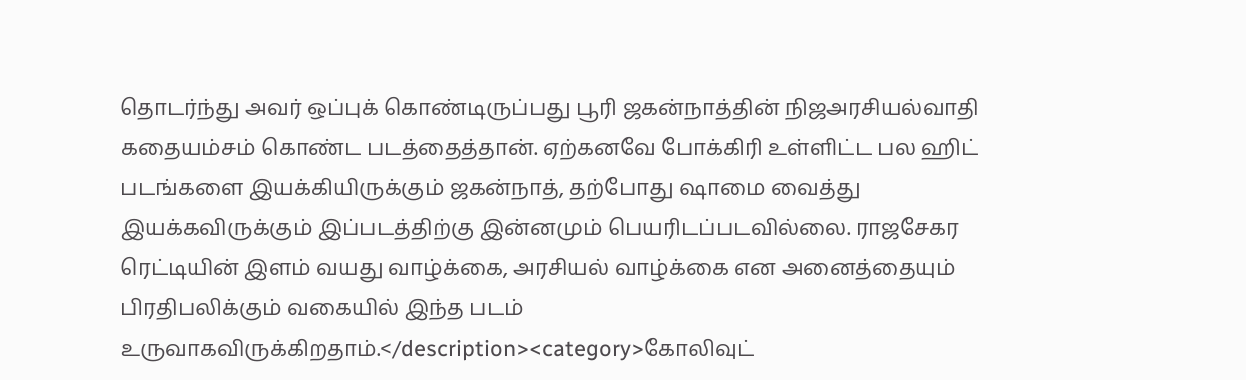தொடர்ந்து அவர் ஒப்புக் கொண்டிருப்பது பூரி ஜகன்நாத்தின் நிஜஅரசியல்வாதி கதையம்சம் கொண்ட படத்தைத்தான். ஏற்கனவே போக்கிரி உள்ளிட்ட பல ஹிட் படங்களை இயக்கியிருக்கும் ஜகன்நாத், தற்போது ஷாமை வைத்து இயக்கவிருக்கும் இப்படத்திற்கு இன்னமும் பெயரிடப்படவில்லை. ராஜசேகர ரெட்டியின் இளம் வயது வாழ்க்கை, அரசியல் வாழ்க்கை என அனைத்தையும் பிரதிபலிக்கும் வகையில் இந்த படம் உருவாகவிருக்கிறதாம்.</description><category>கோலிவுட்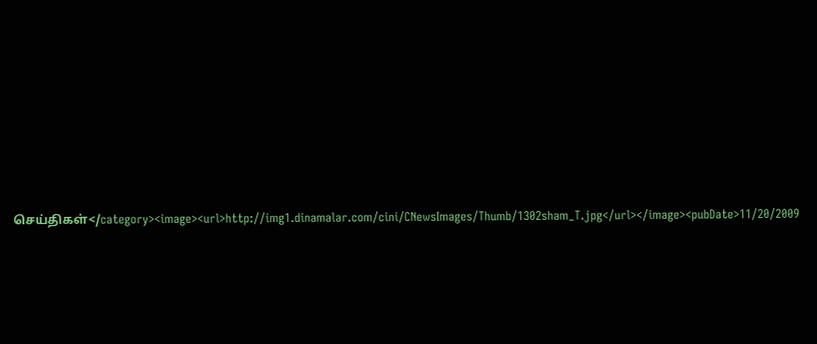செய்திகள்</category><image><url>http://img1.dinamalar.com/cini/CNewsImages/Thumb/1302sham_T.jpg</url></image><pubDate>11/20/2009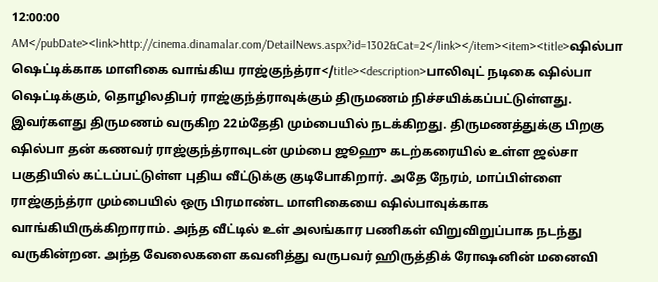12:00:00 AM</pubDate><link>http://cinema.dinamalar.com/DetailNews.aspx?id=1302&Cat=2</link></item><item><title>ஷில்பா ஷெட்டிக்காக மாளிகை வாங்கிய ராஜ்குந்த்ரா</title><description>பாலிவுட் நடிகை ஷில்பா ஷெட்டிக்கும், தொழிலதிபர் ராஜ்குந்த்ராவுக்கும் திருமணம் நிச்சயிக்கப்பட்டுள்ளது. இவர்களது திருமணம் வருகிற 22ம்தேதி மும்பையில் நடக்கிறது. திருமணத்துக்கு பிறகு ஷில்பா தன் கணவர் ராஜ்குந்த்ராவுடன் மும்பை ஜூஹு கடற்கரையில் உள்ள ஜல்சா பகுதியில் கட்டப்பட்டுள்ள புதிய வீட்டுக்கு குடிபோகிறார். அதே‌ நேரம், மாப்பிள்ளை ராஜ்குந்த்ரா மும்பையில் ஒரு பிரமாண்ட மாளிகையை ஷில்பாவுக்காக வாங்கியிருக்கிறாராம். அந்த வீட்டில் உள் அலங்கார பணிகள் விறுவிறுப்பாக நடந்து வருகின்றன. அந்த வேலைகளை கவனித்து வருபவர் ஹிருத்திக் ரோஷனின் மனைவி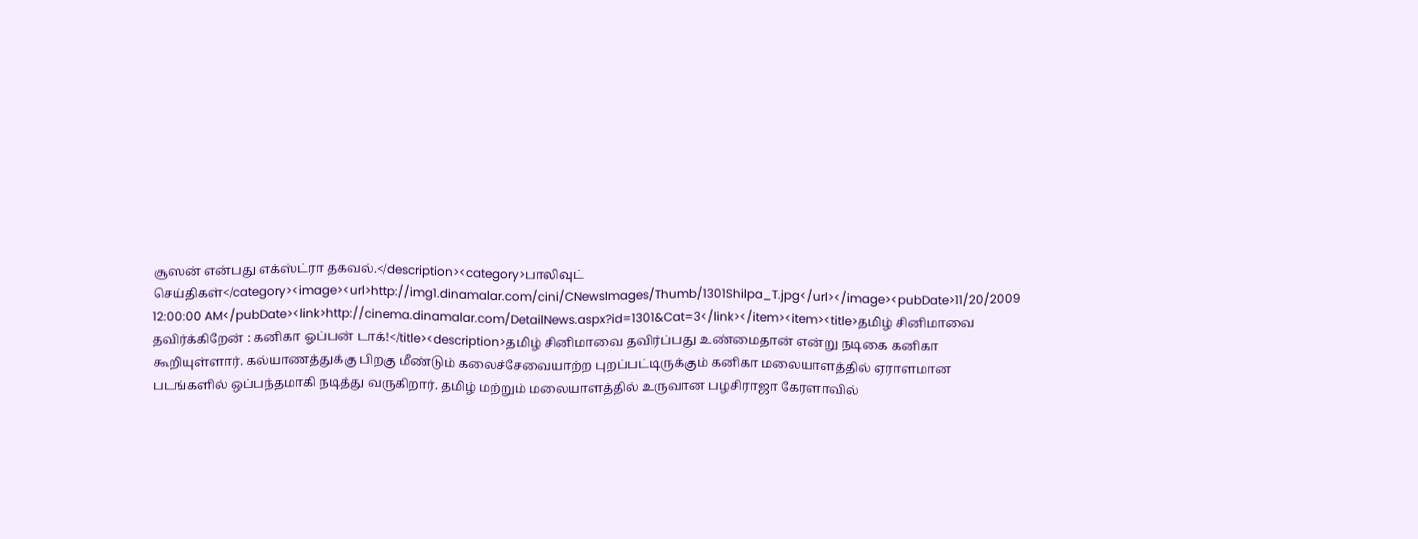சூஸன் என்பது எக்ஸ்ட்ரா தகவல்.</description><category>பாலிவுட் செய்திகள்</category><image><url>http://img1.dinamalar.com/cini/CNewsImages/Thumb/1301Shilpa_T.jpg</url></image><pubDate>11/20/2009 12:00:00 AM</pubDate><link>http://cinema.dinamalar.com/DetailNews.aspx?id=1301&Cat=3</link></item><item><title>தமிழ் சினிமாவை தவிர்க்கிறேன் : கனிகா ஓப்பன் டாக்!</title><description>தமிழ் சினிமாவை தவிர்ப்பது உண்மைதான் என்று நடிகை கனிகா கூறியுள்ளார். கல்யாணத்துக்கு பிறகு மீண்டும் கலைச்சேவையாற்ற புறப்பட்டிருக்கும் கனிகா மலையாளத்தில் ஏராளமான படங்களில் ஒப்பந்தமாகி நடித்து வருகிறார். தமிழ் மற்றும் மலையாளத்தில் உருவான பழசிராஜா கேரளாவில்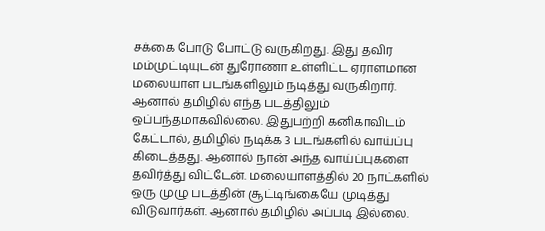சக்கை போடு போட்டு வருகிறது. இது தவிர மம்முட்டியுடன் துரோணா உள்ளிட்ட ஏராளமான மலையாள படங்களிலும் நடித்து வருகிறார். ஆனால் தமிழில் எந்த படத்திலும் ஒப்பந்தமாகவில்லை. இதுபற்றி கனிகாவிடம் கேட்டால், தமிழில் நடிக்க 3 படங்களில் வாய்ப்பு கிடைத்தது. ஆனால் நான் அந்த வாய்ப்புகளை தவிர்த்து விட்‌டேன். மலையாளத்தில் 20 நாட்களில் ஒரு முழு படத்தின் சூட்டிங்கையே முடித்து விடுவார்கள். ஆனால் தமிழில் அப்படி இல்லை.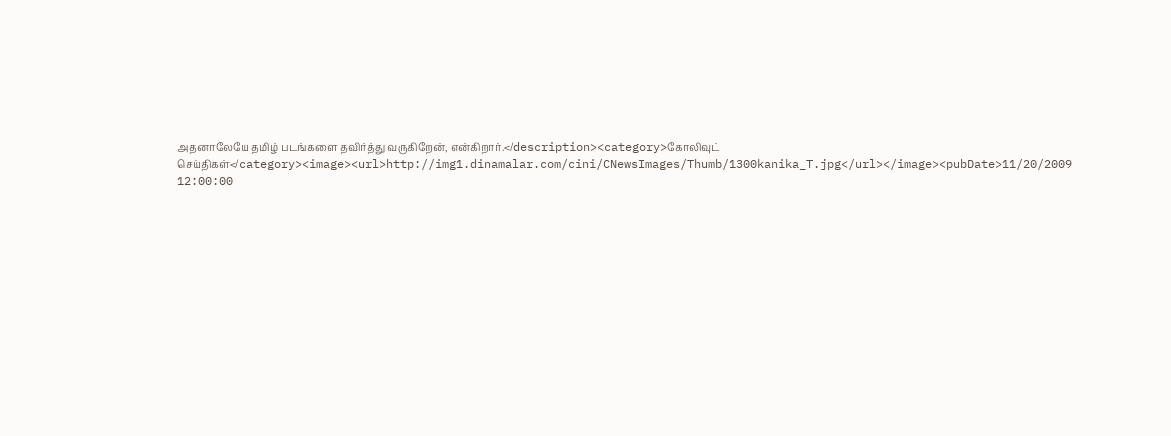அதனாலேயே தமிழ் படங்களை தவிர்த்து வருகிறேன், என்கிறார்.</description><category>கோலிவுட் செய்திகள்</category><image><url>http://img1.dinamalar.com/cini/CNewsImages/Thumb/1300kanika_T.jpg</url></image><pubDate>11/20/2009 12:00:00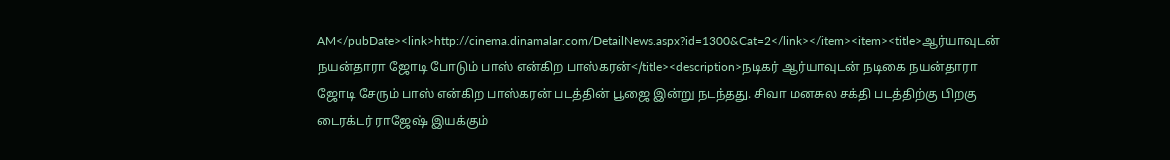AM</pubDate><link>http://cinema.dinamalar.com/DetailNews.aspx?id=1300&Cat=2</link></item><item><title>ஆர்யாவுடன் நயன்தாரா ஜோடி போடும் பாஸ் என்கிற பாஸ்கரன்</title><description>நடிகர் ஆர்யாவுடன் நடிகை நயன்தாரா ஜோடி சேரும் பாஸ் என்கிற பாஸ்கரன் படத்தின் பூஜை இன்று நடந்தது. சிவா மனசுல சக்தி படத்திற்கு பிறகு டைரக்டர் ராஜேஷ் இயக்கும்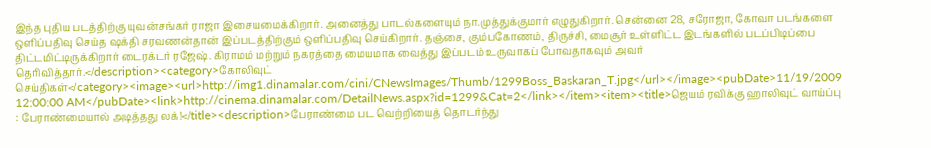இந்த புதிய படத்திற்கு யுவன்சங்கர் ராஜா இசையமைக்கிறார். அனைத்து பாடல்களையும் நா.முத்துக்குமார் எழுதுகிறார். சென்னை 28, சரோஜா, கோவா படங்களை ஒளிப்பதிவு செய்த ஷக்தி சரவணன்தான் இப்படத்திற்கும் ஒளிப்பதிவு செய்கிறார். தஞ்சை, கும்பகோணம், திருச்சி, மைசூர் உள்ளிட்ட இடங்களில் படப்பிடிப்பை திட்டமிட்டிருக்கிறார் டைரக்டர் ரஜேஷ். கிராமம் மற்றும் நகரத்தை மையமாக வைத்து இப்படம் உருவாகப் போவதாகவும் அவர் தெரிவித்தார்.</description><category>கோலிவுட் செய்திகள்</category><image><url>http://img1.dinamalar.com/cini/CNewsImages/Thumb/1299Boss_Baskaran_T.jpg</url></image><pubDate>11/19/2009 12:00:00 AM</pubDate><link>http://cinema.dinamalar.com/DetailNews.aspx?id=1299&Cat=2</link></item><item><title>ஜெயம் ரவிக்கு ஹாலிவுட் வாய்ப்பு : பேராண்மையால் அடித்தது லக்!</title><description>பேராண்மை பட வெற்றியைத் தொடர்ந்து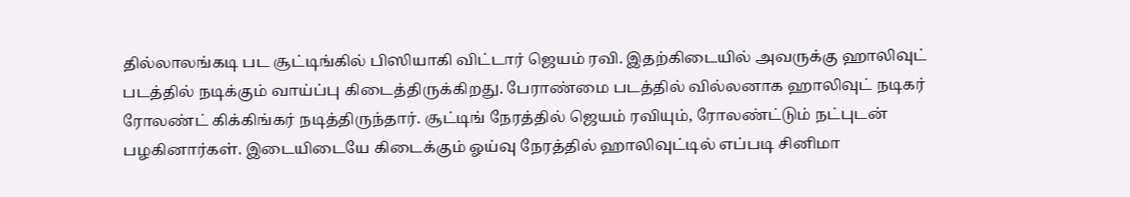தில்லாலங்கடி பட சூட்டிங்கில் பிஸியாகி விட்டார் ஜெயம் ரவி. இதற்கிடையில் அவருக்கு ஹாலிவுட் படத்தில் நடிக்கும் வாய்ப்பு கிடைத்திருக்கிறது. பேராண்மை படத்தில் வில்லனாக ஹாலிவுட் நடிகர் ரோலண்ட் கிக்கிங்கர் நடித்திருந்தார். சூட்டிங் நேரத்தில் ஜெயம் ரவியும், ரோலண்ட்டும் நட்புடன் பழகினார்கள். இடையிடையே கிடைக்கும் ஓய்வு நேரத்தில் ஹாலிவுட்டில் எப்படி சினிமா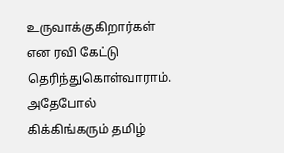உருவாக்குகிறார்கள் என ரவி கேட்டு தெரிந்துகொள்வாராம். அதேபோல் கிக்கிங்கரும் தமிழ்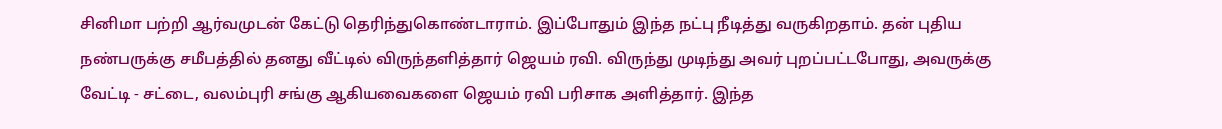சினிமா பற்றி ஆர்வமுடன் கேட்டு தெரிந்துகொண்டாராம். இப்போதும் இந்த நட்பு நீடித்து வருகிறதாம். தன் புதிய நண்பருக்கு சமீபத்தில் தனது வீட்டில் விருந்தளித்தார் ஜெயம் ரவி. விருந்து முடிந்து அவர் புறப்பட்டபோது, அவருக்கு வேட்டி - சட்டை, வலம்புரி சங்கு ஆகியவைகளை ஜெயம் ரவி பரிசாக அளித்தார். இந்த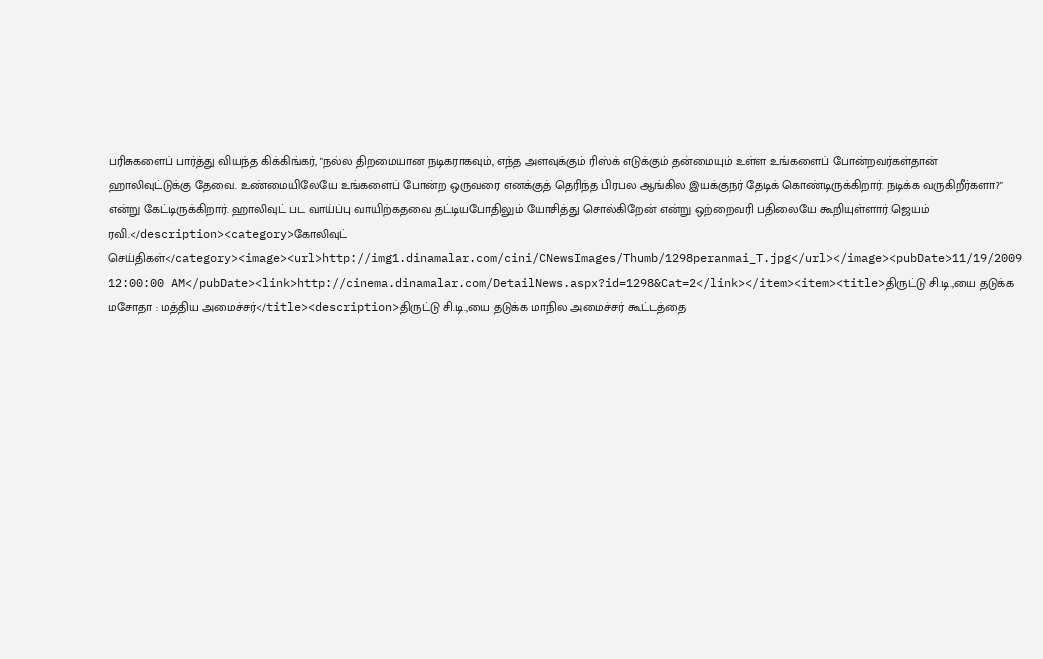பரிசுகளைப் பார்த்து வியந்த கிக்கிங்கர், "நல்ல திறமையான நடிகராகவும், எந்த அளவுக்கும் ரிஸ்க் எடுக்கும் தன்மையும் உள்ள உங்களைப் போன்றவர்கள்தான் ஹாலிவுட்டுக்கு தேவை. உண்மையிலேயே உங்களைப் போன்ற ஒருவரை எனக்குத் தெரிந்த பிரபல ஆங்கில இயக்குநர் தேடிக் கொண்டிருக்கிறார். நடிக்க வருகிறீர்களா?" என்று கேட்டிருக்கிறார். ஹாலிவுட் பட வாய்ப்பு வாயிற்கதவை தட்டியபோதிலும் யோசித்து சொல்கிறேன் என்று ஒற்றைவரி பதிலையே கூறியுள்ளார் ஜெயம் ரவி.</description><category>கோலிவுட் செய்திகள்</category><image><url>http://img1.dinamalar.com/cini/CNewsImages/Thumb/1298peranmai_T.jpg</url></image><pubDate>11/19/2009 12:00:00 AM</pubDate><link>http://cinema.dinamalar.com/DetailNews.aspx?id=1298&Cat=2</link></item><item><title>திருட்டு சி.டி.,யை தடுக்க மசோதா : மத்திய அமைச்சர்</title><description>திருட்டு சி.டி.,யை தடுக்க மாநில அமைச்சர் கூட்டத்தை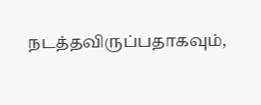நடத்தவிருப்பதாகவும்,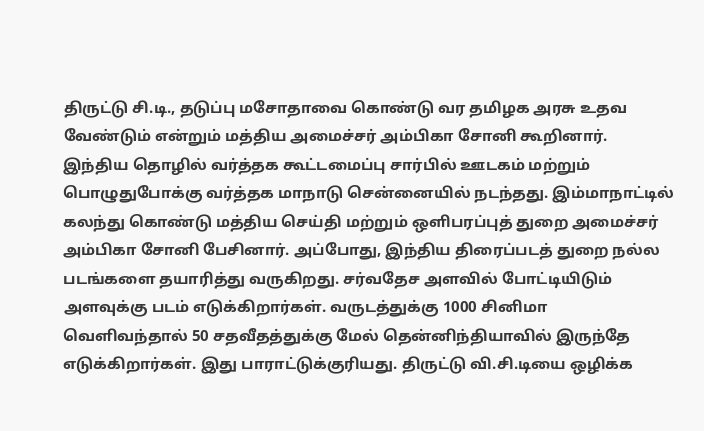திருட்டு சி.டி., தடுப்பு மசோதாவை கொண்டு வர தமிழக அரசு உதவ வேண்டும் என்றும் மத்திய அமைச்சர் அம்பிகா சோனி கூறினார். இந்திய தொழில் வர்த்தக கூட்டமைப்பு சார்பில் ஊடகம் மற்றும் பொழுதுபோக்கு வர்த்தக மாநாடு சென்னையில் நடந்தது. இம்மாநாட்டில் கலந்து கொண்டு மத்திய செய்தி மற்றும் ஒளிபரப்புத் துறை அமைச்சர் அம்பிகா சோனி பேசினார். அப்போது, இந்திய திரைப்படத் துறை நல்ல படங்களை தயாரித்து வருகிறது. சர்வதேச அளவில் போட்டியிடும் அளவுக்கு படம் எடுக்கிறார்கள். வருடத்துக்கு 1000 சினிமா வெளிவந்தால் 50 சதவீதத்துக்கு மேல் தென்னிந்தியாவில் இருந்தே எடுக்கிறார்கள். இது பாராட்டுக்குரியது. திருட்டு வி.சி.டியை ஒழிக்க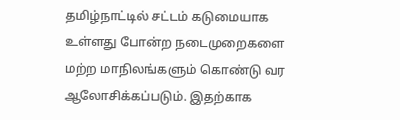தமிழ்நாட்டில் சட்டம் கடுமையாக உள்ளது போன்ற நடைமுறைகளை மற்ற மாநிலங்களும் கொண்டு வர ஆலோசிக்கப்படும். இதற்காக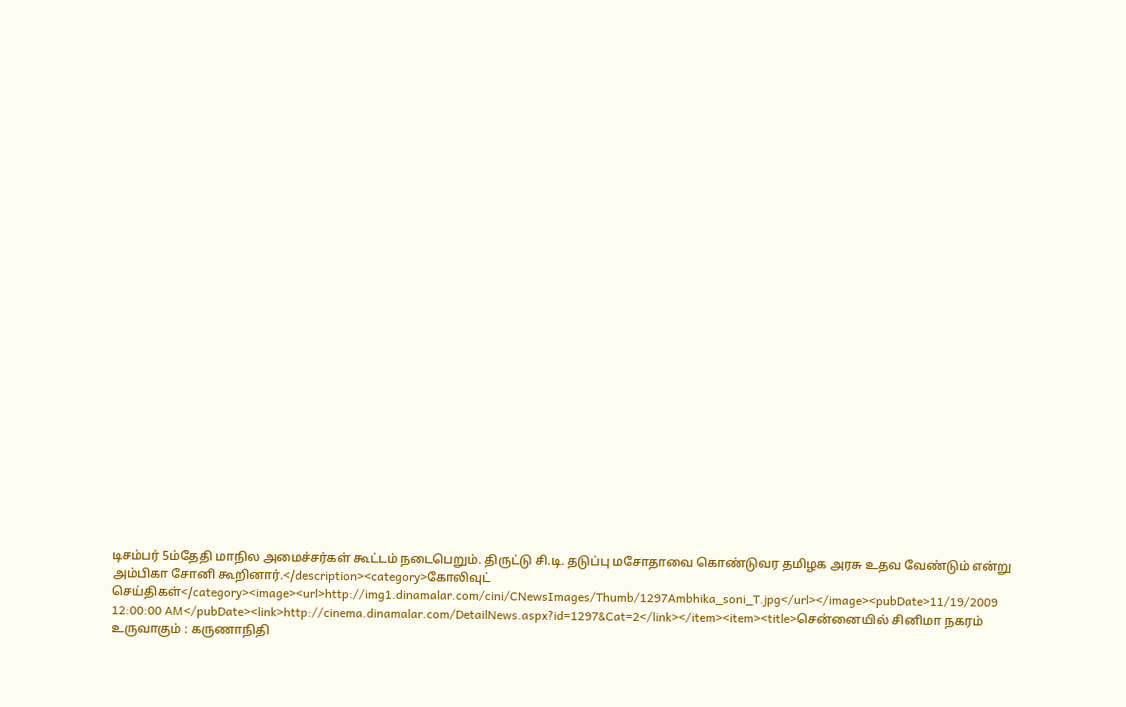டிசம்பர் 5ம்தேதி மாநில அமைச்சர்கள் கூட்டம் நடைபெறும். திருட்டு சி.டி. தடுப்பு மசோதாவை கொண்டுவர தமிழக அரசு உதவ வேண்டும் என்று அம்பிகா சோனி கூறினார்.</description><category>கோலிவுட் செய்திகள்</category><image><url>http://img1.dinamalar.com/cini/CNewsImages/Thumb/1297Ambhika_soni_T.jpg</url></image><pubDate>11/19/2009 12:00:00 AM</pubDate><link>http://cinema.dinamalar.com/DetailNews.aspx?id=1297&Cat=2</link></item><item><title>சென்னையில் சினிமா நகரம் உருவாகும் : கருணாநிதி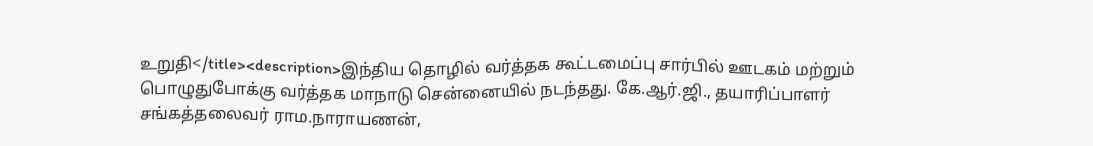உறுதி</title><description>இந்திய தொழில் வர்த்தக கூட்டமைப்பு சார்பில் ஊடகம் மற்றும் பொழுதுபோக்கு வர்த்தக மாநாடு சென்னையில் நடந்தது. கே.ஆர்.ஜி., தயாரிப்பாளர் சங்கத்தலைவர் ராம.நாராயணன்,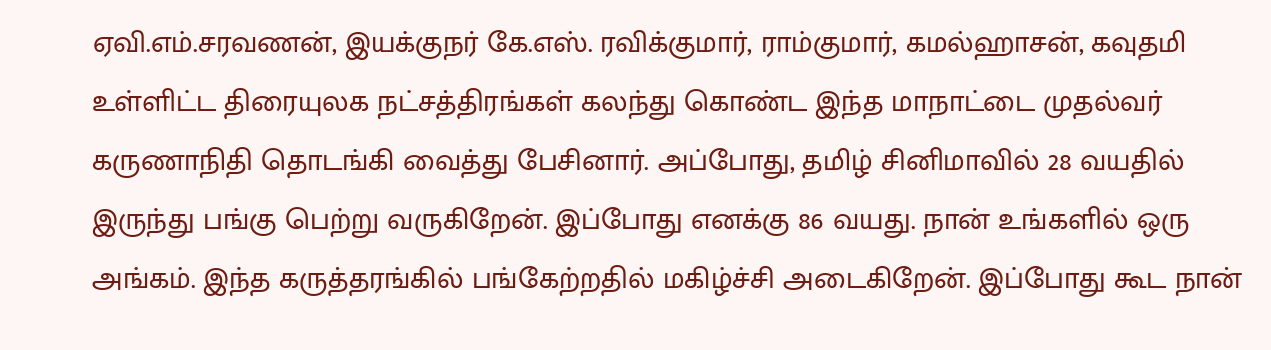ஏவி.எம்.சரவணன், இயக்குநர் கே.எஸ். ரவிக்குமார், ராம்குமார், கமல்ஹாசன், கவுதமி உள்ளிட்ட திரையுலக நட்சத்திரங்கள் கலந்து கொண்ட இந்த மாநாட்டை முதல்வர் கருணாநிதி தொடங்கி வைத்து ‌பேசினார். அப்போது, தமிழ் சினிமாவில் 28 வயதில் இருந்து பங்கு பெற்று வருகிறேன். இப்போது எனக்கு 86 வயது. நான் உங்களில் ஒரு அங்கம். இந்த கருத்தரங்கில் பங்கேற்றதில் மகிழ்ச்சி அடைகிறேன். இப்போது கூட நான்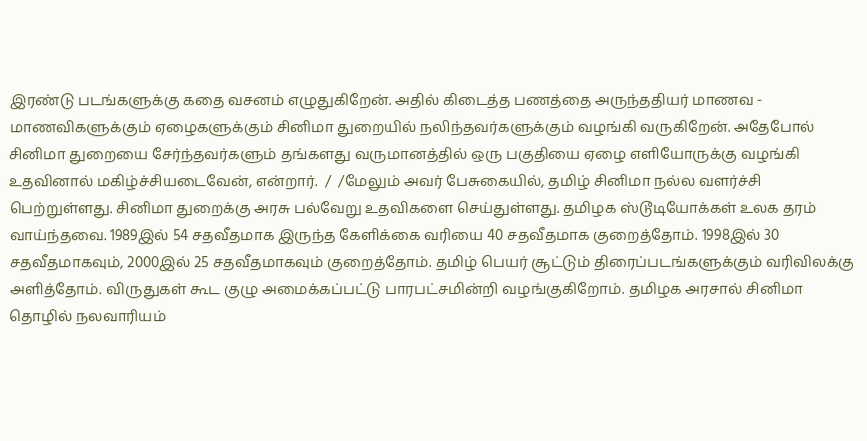இரண்டு படங்களுக்கு கதை வசனம் எழுதுகிறேன். அதில் கிடைத்த பணத்தை அருந்ததியர் மாணவ - மாணவிகளுக்கும் ஏழைகளுக்கும் சினிமா துறையில் நலிந்தவர்களுக்கும் வழங்கி வருகிறேன். அதேபோல் சினிமா துறையை சேர்ந்தவர்களும் தங்களது வருமானத்தில் ஒரு பகுதியை ஏழை எளியோருக்கு வழங்கி உதவினால் மகிழ்ச்சியடைவேன், என்றார்.  /  /மேலும் அவர் பேசுகையில், தமிழ் சினிமா நல்ல வளர்ச்சி பெற்றுள்ளது. சினிமா துறைக்கு அரசு பல்வேறு உதவிகளை செய்துள்ளது. தமிழக ஸ்டூடியோக்கள் உலக தரம் வாய்ந்தவை. 1989இல் 54 சதவீதமாக இருந்த கேளிக்கை வரியை 40 சதவீதமாக குறைத்தோம். 1998இல் 30 சதவீதமாகவும், 2000இல் 25 சதவீதமாகவும் குறைத்தோம். தமிழ் பெயர் சூட்டும் திரைப்படங்களுக்கும் வரிவிலக்கு அளித்தோம். விருதுகள் கூட குழு அமைக்கப்பட்டு பாரபட்சமின்றி வழங்குகிறோம். தமிழக அரசால் சினிமா தொழில் நலவாரியம்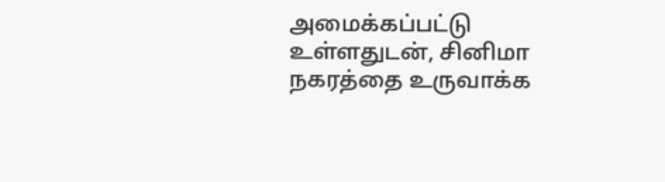அமைக்கப்பட்டு உள்ளதுடன், சினிமா நகரத்தை உருவாக்க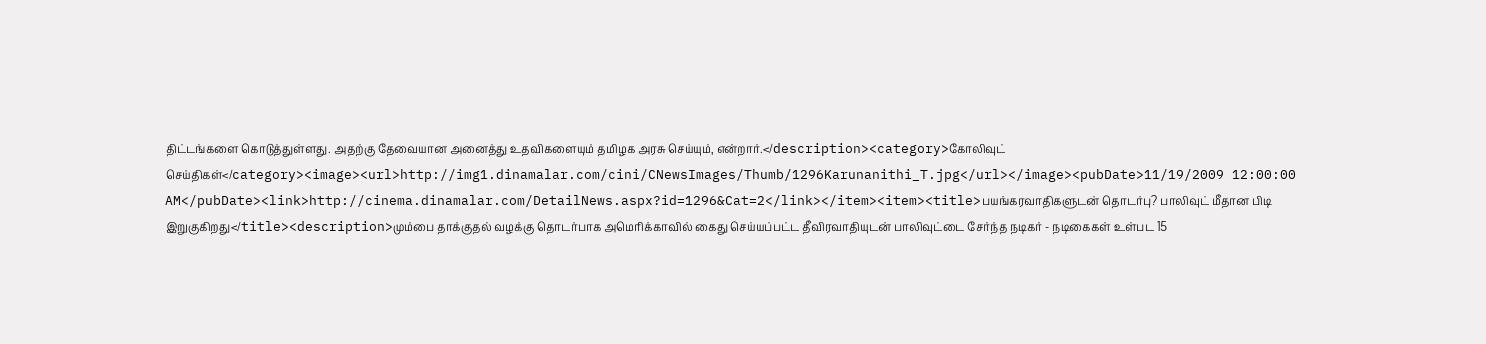திட்டங்களை கொடுத்துள்ளது. அதற்கு தேவையான அனைத்து உதவிகளையும் தமிழக அரசு செய்யும், என்றார்.</description><category>கோலிவுட் செய்திகள்</category><image><url>http://img1.dinamalar.com/cini/CNewsImages/Thumb/1296Karunanithi_T.jpg</url></image><pubDate>11/19/2009 12:00:00 AM</pubDate><link>http://cinema.dinamalar.com/DetailNews.aspx?id=1296&Cat=2</link></item><item><title>பயங்கரவாதிகளுடன் தொடர்பு? பாலிவுட் மீதான பிடி இறுகுகிறது</title><description>மும்பை தாக்குதல் வழக்கு தொடர்பாக அமெரிக்காவில் கைது செய்யப்பட்ட தீவிரவாதியுடன் பாலிவுட்டை சேர்ந்த நடிகர் - நடிகைகள் உள்பட 15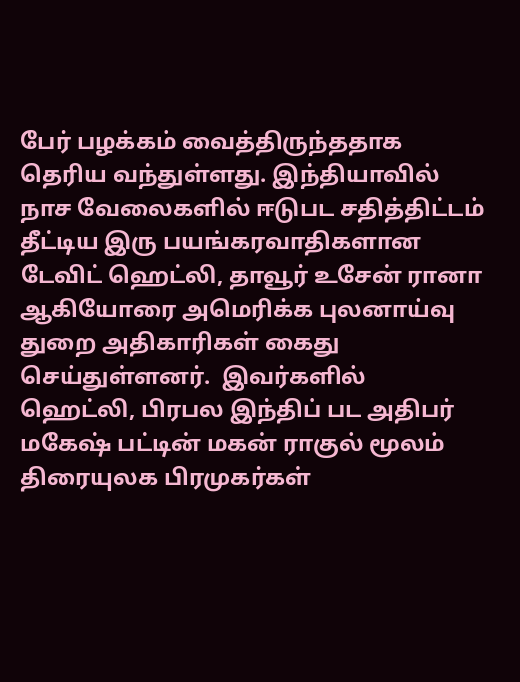பேர் பழக்கம் வைத்திருந்ததாக தெரிய வந்துள்ளது. இந்தியாவில் நாச வேலைகளில் ஈடுபட சதித்திட்டம் தீட்டிய இரு பயங்கரவாதிகளான டேவிட் ஹெட்லி, தாவூர் உசேன் ரானா ஆகியோரை அமெரிக்க புலனாய்வு துறை அதிகாரிகள் கைது செய்துள்ளனர்.  இவர்களில் ஹெட்லி, பிரபல இந்திப் பட அதிபர் மகேஷ் பட்டின் மகன் ராகுல் மூலம் திரையுலக பிரமுகர்கள்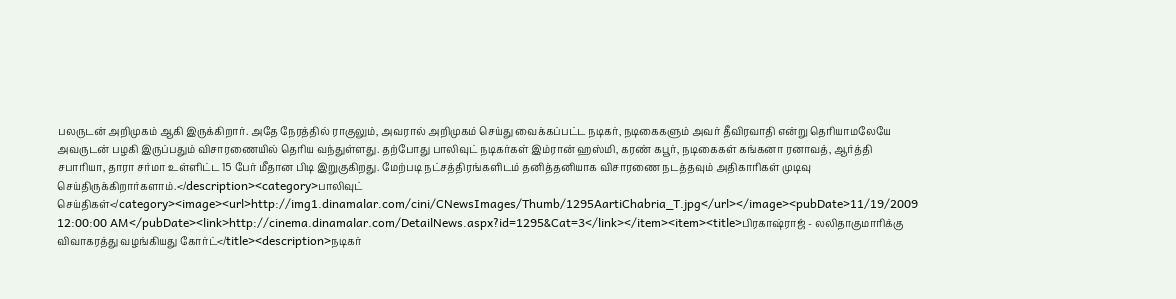பலருடன் அறிமுகம் ஆகி இருக்கிறார். அதே நேரத்தில் ராகுலும், அவரால் அறிமுகம் செய்து வைக்கப்பட்ட நடிகர், நடிகைகளும் அவர் தீவிரவாதி என்று தெரியாமலேயே அவருடன் பழகி இருப்பதும் விசாரணையில் தெரிய வந்துள்ளது. தற்போது பாலிவுட் நடிகர்கள் இம்ரான் ஹஸ்மி, கரண் கபூர், நடிகைகள் கங்கனா ரனாவத், ஆர்த்தி சபாரியா, தாரா சர்மா உள்ளிட்ட 15 பேர் மீதான பிடி இறுகுகிறது. மேற்படி நட்சத்திரங்களிடம் தனித்தனியாக விசாரணை நடத்தவும் அதிகாரிகள் முடிவு செய்திருக்கிறார்களாம்.</description><category>பாலிவுட் செய்திகள்</category><image><url>http://img1.dinamalar.com/cini/CNewsImages/Thumb/1295AartiChabria_T.jpg</url></image><pubDate>11/19/2009 12:00:00 AM</pubDate><link>http://cinema.dinamalar.com/DetailNews.aspx?id=1295&Cat=3</link></item><item><title>பிரகாஷ்ராஜ் - லலிதாகுமாரிக்கு விவாகரத்து வழங்கியது கோர்ட்</title><description>நடிகர்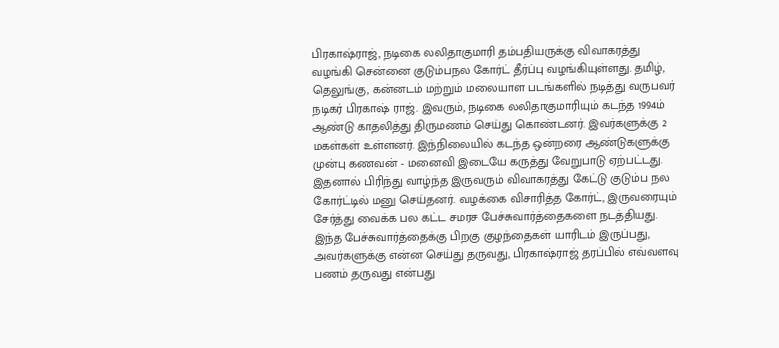பிரகாஷ்ராஜ், நடிகை லலிதாகுமாரி தம்பதியருக்கு விவாகரத்து வழங்கி சென்னை குடும்பநல கோர்ட் தீர்ப்பு வழங்கியுள்ளது. தமிழ், தெலுங்கு, கன்னடம் மற்றும் மலையாள படங்களில் நடித்து வருபவர் நடிகர் பிரகாஷ் ராஜ். இவரும், நடிக‌ை லலிதாகுமாரியும் கடந்த 1994ம் ஆண்டு காதலித்து திருமணம் செய்து கொண்டனர். இவர்களுக்கு 2 மகள்கள் உள்ளனர். இந்நிலையில் கடந்த ஒன்றரை ஆண்டுகளுக்கு முன்பு கணவன் - மனைவி இடையே கருத்து வேறுபாடு ஏற்பட்டது. இதனால் பிரிந்து வாழ்ந்த இருவரும் விவாகரத்து கேட்டு குடும்ப நல கோர்ட்டில் மனு செய்தனர். வழக்கை விசாரித்த கோர்ட், இருவரையும் சேர்த்து வைக்க பல கட்ட சமரச பேச்சுவார்த்தைகளை நடத்தியது. இந்த பேச்சுவார்த்தைக்கு பிறகு குழந்தைகள் யாரிடம் இருப்பது, அவர்களுக்கு என்ன செய்து தருவது, பிரகாஷ்ராஜ் தரப்பில் எவ்வளவு பணம் தருவது என்பது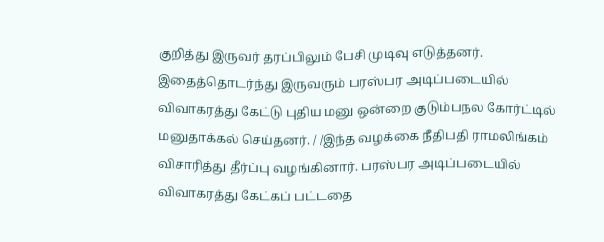குறித்து இருவர் தரப்பிலும் பேசி முடிவு எடுத்தனர். இதைத்தொடர்ந்து இருவரும் பரஸ்பர அடிப்படையில் விவாகரத்து கேட்டு புதிய மனு ஒன்றை குடும்பநல கோர்ட்டில் மனுதாக்கல் செய்தனர். / /இந்த வழக்கை நீதிபதி ராமலிங்கம் விசாரித்து தீர்ப்பு வழங்கினார். பரஸ்பர அடிப்படையில் விவாகரத்து கேட்கப் பட்டதை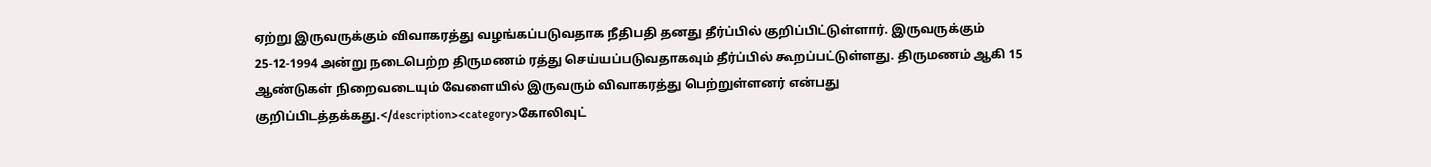ஏற்று இருவருக்கும் விவாகரத்து வழங்கப்படுவதாக நீதிபதி தனது தீர்ப்பில் குறிப்பிட்டுள்ளார். இருவருக்கும் 25-12-1994 அன்று நடைபெற்ற திருமணம் ரத்து செய்யப்படுவதாகவும் தீர்ப்பில் கூறப்பட்டுள்ளது. திருமணம் ஆகி 15 ஆண்டுகள் நிறைவடையும் வேளையில் இருவரும் விவாகரத்து பெற்றுள்ளனர் என்பது குறிப்பிடத்தக்கது.</description><category>கோலிவுட்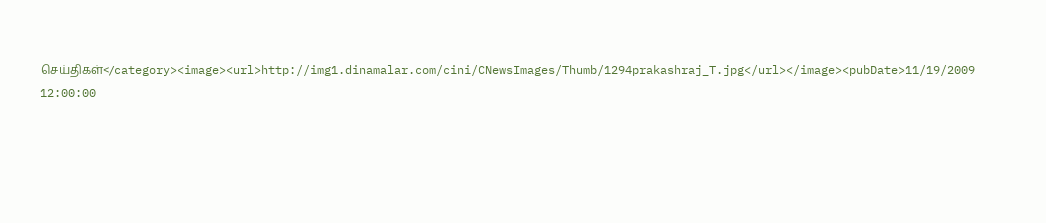செய்திகள்</category><image><url>http://img1.dinamalar.com/cini/CNewsImages/Thumb/1294prakashraj_T.jpg</url></image><pubDate>11/19/2009 12:00:00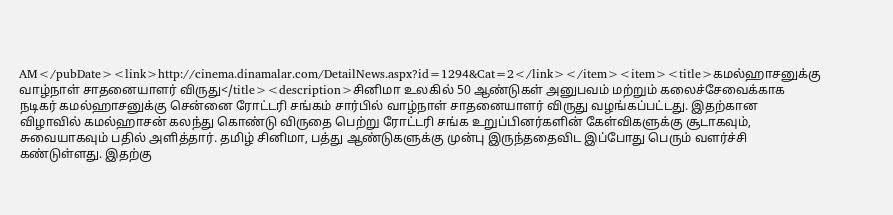AM</pubDate><link>http://cinema.dinamalar.com/DetailNews.aspx?id=1294&Cat=2</link></item><item><title>கமல்ஹாசனுக்கு வாழ்நாள் சாதனையாளர் விருது</title><description>சினிமா உலகில் 50 ஆண்டுகள் அனுபவம் மற்றும் கலைச்சேவைக்காக நடிகர் கமல்ஹாசனுக்கு சென்னை ரோட்டரி சங்கம் சார்பில் வாழ்நாள் சாதனையாளர் விருது வழங்கப்பட்டது. இதற்கான விழாவில் கமல்ஹாசன் கலந்து கொண்டு விரு‌தை பெற்று‌ ரோட்டரி சங்க உறுப்பினர்களின் கேள்விகளுக்கு சூடாகவும், சுவையாகவும் பதில் அளித்தார். தமிழ் சினிமா, பத்து ஆண்டுகளுக்கு முன்பு இருந்ததைவிட இப்போது பெரும் வளர்ச்சி கண்டுள்ளது. இதற்கு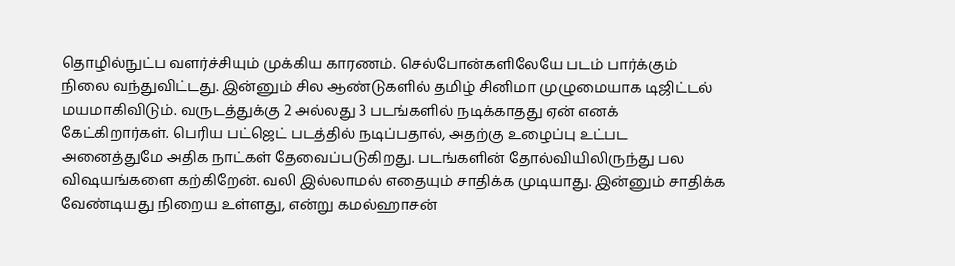தொழில்நுட்ப வளர்ச்சியும் முக்கிய காரணம். செல்போன்களிலேயே படம் பார்க்கும் நிலை வந்துவிட்டது. இன்னும் சில ஆண்டுகளில் தமிழ் சினிமா முழுமையாக டிஜிட்டல் மயமாகிவிடும். வருடத்துக்கு 2 அல்லது 3 படங்களில் நடிக்காதது ஏன் எனக் கேட்கிறார்கள். பெரிய பட்ஜெட் படத்தில் நடிப்பதால், அதற்கு உழைப்பு உட்பட அனைத்துமே அதிக நாட்கள் தேவைப்படுகிறது. படங்களின் தோல்வியிலிருந்து பல விஷயங்களை கற்கிறேன். வலி இல்லாமல் எதையும் சாதிக்க முடியாது. இன்னும் சாதிக்க வேண்டியது நிறைய உள்ளது, என்று கமல்ஹாசன்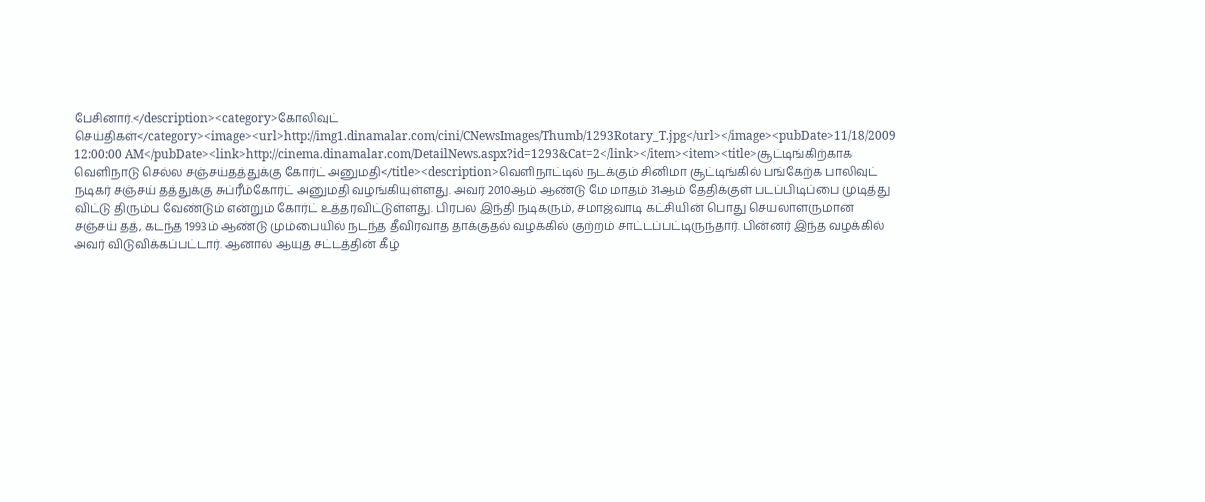பேசினார்.</description><category>கோலிவுட் செய்திகள்</category><image><url>http://img1.dinamalar.com/cini/CNewsImages/Thumb/1293Rotary_T.jpg</url></image><pubDate>11/18/2009 12:00:00 AM</pubDate><link>http://cinema.dinamalar.com/DetailNews.aspx?id=1293&Cat=2</link></item><item><title>சூட்டிங்கிற்காக வெளிநாடு செல்ல சஞ்சய்தத்துக்கு கோர்ட் அனுமதி</title><description>வெளிநாட்டில் நடக்கும் சினிமா சூட்டிங்கில் பங்கேற்க பாலிவுட் நடிகர் சஞ்சய் தத்துக்கு சுப்ரீம்கோர்ட் அனுமதி வழங்கியுள்ளது. அவர் 2010ஆம் ஆண்டு மே மாதம் 31ஆம் தேதிக்குள் படப்பிடிப்பை முடித்து விட்டு திரும்ப வேண்டும் என்றும் கோர்ட் உத்தரவிட்டுள்ளது. பிரபல இந்தி நடிகரும், சமாஜ்வாடி கட்சியின் பொது செயலாளருமான சஞ்சய் தத், கடந்த 1993ம் ஆண்டு மும்பையில் நடந்த தீவிரவாத தாக்குதல் வழக்கில் குற்றம் சாட்டப்பட்டிருந்தார். பின்னர் இந்த வழக்கில் அவர் விடுவிக்கப்பட்டார். ஆனால் ஆயுத சட்டத்தின் கீழ்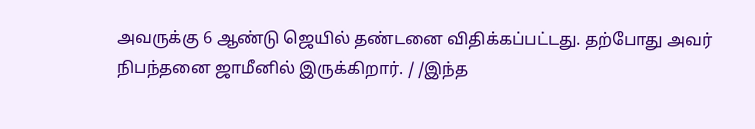அவருக்கு 6 ஆண்டு ஜெயில் தண்டனை விதிக்கப்பட்டது. தற்போது அவர் நிபந்தனை ஜாமீனில் இருக்கிறார். / /இந்த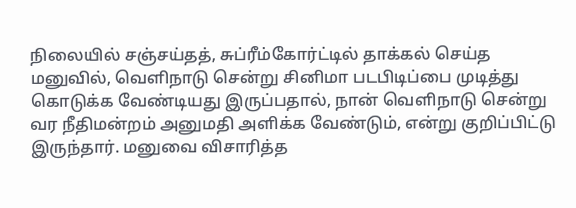நிலையில் சஞ்சய்தத், சுப்ரீம்கோர்ட்டில் தாக்கல் செய்த மனுவில், வெளிநாடு சென்று சினிமா படபிடிப்பை முடித்து கொடுக்க வேண்டியது இருப்பதால், நான் வெளிநாடு சென்று வர நீதிமன்றம் அனுமதி அளிக்க வேண்டும், என்று குறிப்பிட்டு இருந்தார். மனுவை விசாரித்த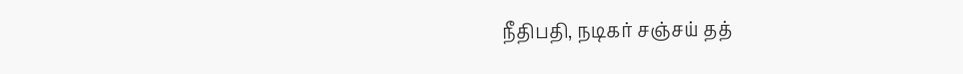நீதிபதி, நடிகர் சஞ்சய் தத்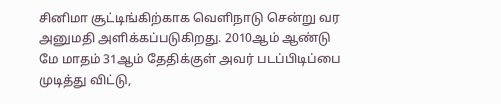சினிமா சூட்டிங்கிற்காக வெளிநாடு சென்று வர அனுமதி அளிக்கப்படுகிறது. 2010ஆம் ஆண்டு மே மாதம் 31ஆம் தேதிக்குள் அவர் படப்பிடிப்பை முடித்து விட்டு,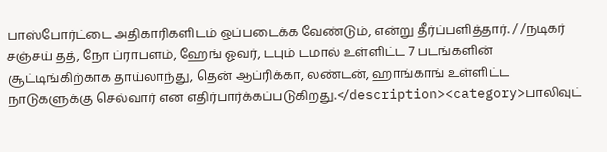பாஸ்போர்ட்டை அதிகாரிகளிடம் ஒப்படைக்க வேண்டும், என்று தீர்ப்பளித்தார். / /நடிகர் சஞ்சய் தத், நோ ப்ராபளம், ஹேங் ஓவர், டபும் டமால் உள்ளிட்ட 7 படங்களின் சூட்டிங்கிற்காக தாய்லாந்து, தென் ஆப்ரிக்கா, லண்டன், ஹாங்காங் உள்ளிட்ட நாடுகளுக்கு செல்வார் என எதிர்பார்க்கப்படுகிறது.</description><category>பாலிவுட்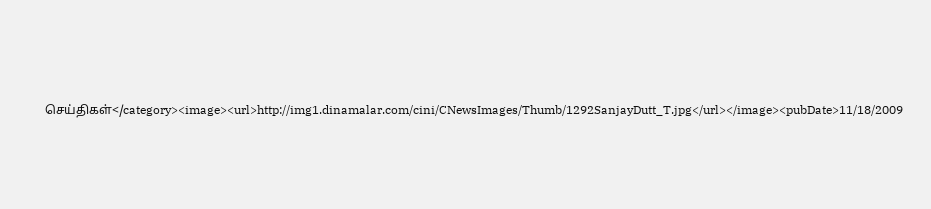செய்திகள்</category><image><url>http://img1.dinamalar.com/cini/CNewsImages/Thumb/1292SanjayDutt_T.jpg</url></image><pubDate>11/18/2009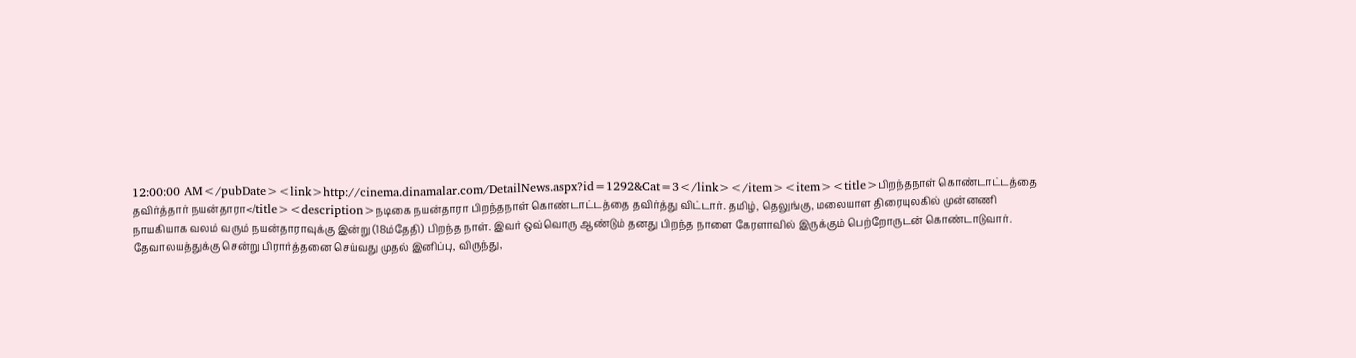12:00:00 AM</pubDate><link>http://cinema.dinamalar.com/DetailNews.aspx?id=1292&Cat=3</link></item><item><title>பிறந்தநாள் கொண்டாட்டத்தை தவிர்த்தார் நயன்தாரா</title><description>நடிக‌ை நயன்தாரா பிறந்தநாள் கொண்டாட்டத்தை தவிர்த்து விட்டார். தமிழ், தெலுங்கு, மலையாள திரையுலகில் முன்னணி நாயகியாக வலம் வரும் நயன்தாராவுக்கு இன்று (18ம்‌தேதி) பிறந்த நாள். இவர் ஒவ்வொரு ஆண்டும் தனது பிறந்த நாளை கேரளாவில் இருக்கும் பெற்றோருடன் கொண்டாடுவார். தேவாலயத்துக்கு சென்று பிரார்த்தனை செய்வது முதல் இனிப்பு, விருந்து,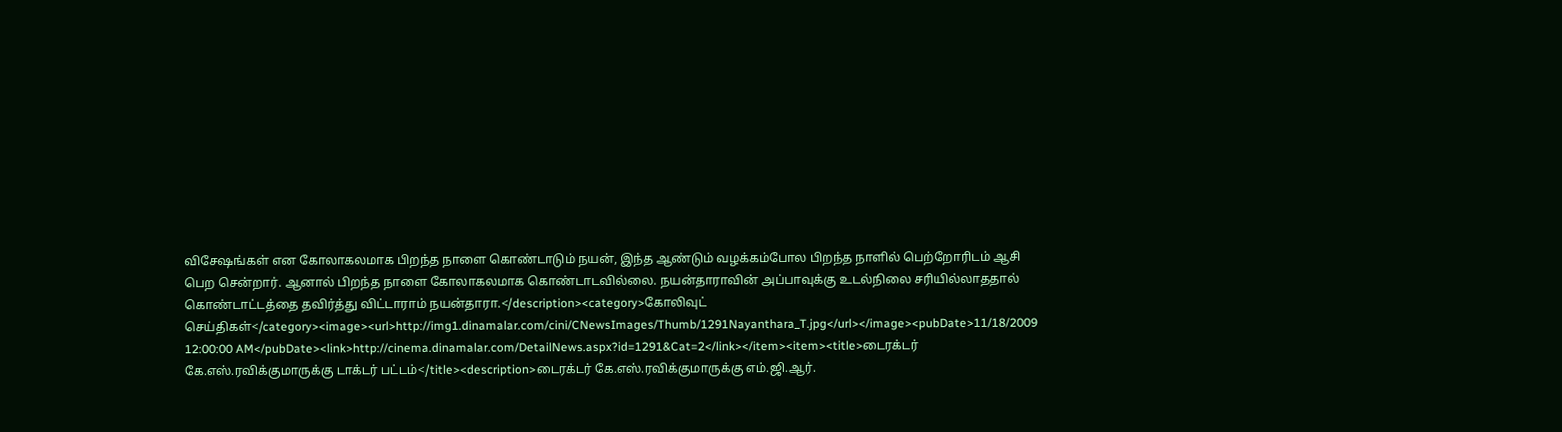விசேஷங்கள் என கோலாகலமாக பிறந்த நாளை கொண்டாடும் நயன், இந்த ஆண்டும் வழக்கம்போல பிறந்த நாளில் பெற்றோரிடம் ஆசி பெற சென்றார். ஆனால் பிறந்த நாளை கோலாகலமாக கொண்டாடவில்லை. நயன்தாராவின் அப்பாவுக்கு உடல்நிலை சரியில்லாததால் கொண்டாட்டத்தை தவிர்த்து விட்டாராம் நயன்தாரா.</description><category>கோலிவுட் செய்திகள்</category><image><url>http://img1.dinamalar.com/cini/CNewsImages/Thumb/1291Nayanthara_T.jpg</url></image><pubDate>11/18/2009 12:00:00 AM</pubDate><link>http://cinema.dinamalar.com/DetailNews.aspx?id=1291&Cat=2</link></item><item><title>டைரக்டர் கே.எஸ்.ரவிக்குமாருக்கு டாக்டர் பட்டம்</title><description>டைரக்டர் கே.எஸ்.ரவிக்குமாருக்கு எம்.ஜி.ஆர்.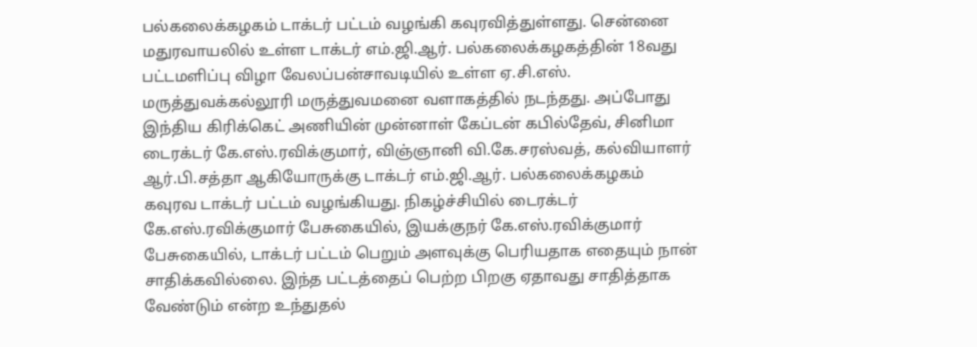பல்கலைக்கழகம் டாக்டர் பட்டம் வழங்கி கவுரவித்துள்ளது. சென்னை மதுரவாயலில் உள்ள டாக்டர் எம்.ஜி.ஆர். பல்கலைக்கழகத்தின் 18வது பட்டமளிப்பு விழா வேலப்பன்சாவடியில் உள்ள ஏ.சி.எஸ். மருத்துவக்கல்லூரி மருத்துவமனை வளாகத்தில் நடந்தது. அப்போது இந்திய கிரிக்கெட் அணியின் முன்னாள் கேப்டன் கபில்தேவ், சினிமா டைரக்டர் கே.எஸ்.ரவிக்குமார், விஞ்ஞானி வி.கே.சரஸ்வத், கல்வியாளர் ஆர்.பி.சத்தா ஆகியோருக்கு டாக்டர் எம்.ஜி.ஆர். பல்கலைக்கழகம் கவுரவ டாக்டர் பட்டம் வழங்கியது. நிகழ்ச்சியில் ‌‌டைரக்டர் கே.எஸ்.ரவிக்குமார் பேசுகையில், இயக்குநர் கே.எஸ்.ரவிக்குமார் பேசுகையில், டாக்டர் பட்டம் பெறும் அளவுக்கு பெரியதாக எதையும் நான் சாதிக்கவில்லை. இந்த பட்டத்தைப் பெற்ற பிறகு ஏதாவது சாதித்தாக வேண்டும் என்ற உந்துதல்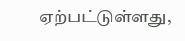ஏற்பட்டுள்ளது,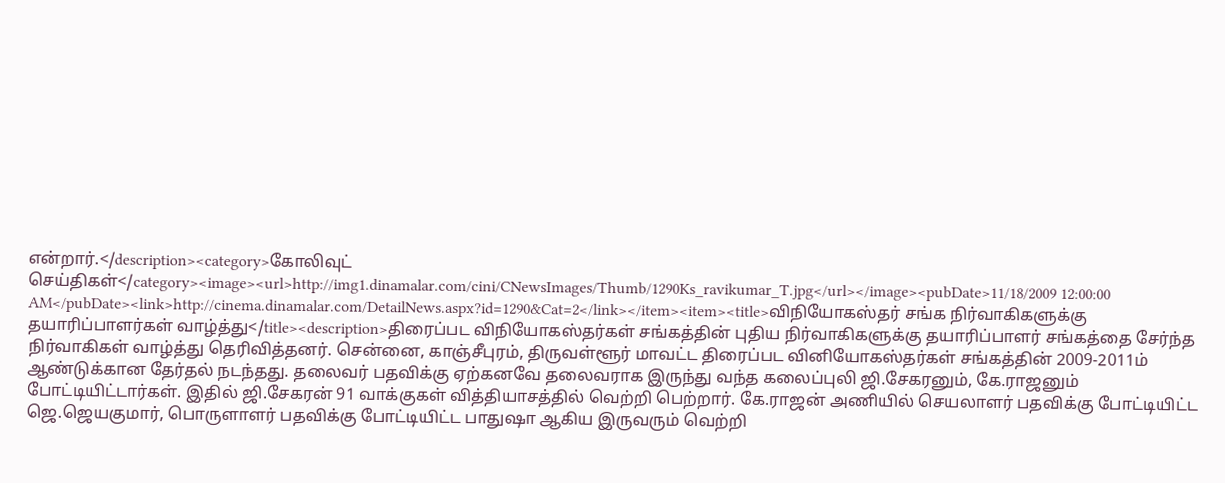என்றார்.</description><category>கோலிவுட் செய்திகள்</category><image><url>http://img1.dinamalar.com/cini/CNewsImages/Thumb/1290Ks_ravikumar_T.jpg</url></image><pubDate>11/18/2009 12:00:00 AM</pubDate><link>http://cinema.dinamalar.com/DetailNews.aspx?id=1290&Cat=2</link></item><item><title>விநியோகஸ்தர் சங்க நிர்வாகிகளுக்கு தயாரிப்பாளர்கள் வாழ்த்து</title><description>திரைப்பட விநியோகஸ்தர்கள் சங்கத்தின் புதிய நிர்வாகிகளுக்கு தயாரிப்பாளர் சங்கத்தை சேர்ந்த நிர்வாகிகள் வாழ்த்து தெரிவித்தனர். சென்னை, காஞ்சீபுரம், திருவள்ளூர் மாவட்ட திரைப்பட வினியோகஸ்தர்கள் சங்கத்தின் 2009-2011ம் ஆண்டுக்கான தேர்தல் நடந்தது. தலைவர் பதவிக்கு ஏற்கனவே தலைவராக இருந்து வந்த கலைப்புலி ஜி.சேகரனும், கே.ராஜனும் போட்டியிட்டார்கள். இதில் ஜி.சேகரன் 91 வாக்குகள் வித்தியாசத்தில் வெற்றி பெற்றார். கே.ராஜன் அணியில் செயலாளர் பதவிக்கு போட்டியிட்ட ஜெ.ஜெயகுமார், பொருளாளர் பதவிக்கு போட்டியிட்ட பாதுஷா ஆகிய இருவரும் வெற்றி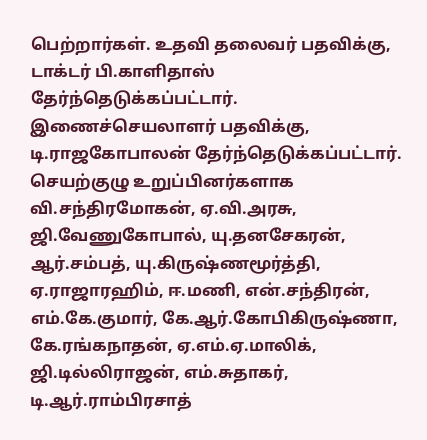பெற்றார்கள். உதவி தலைவர் பதவிக்கு, டாக்டர் பி.காளிதாஸ் தேர்ந்தெடுக்கப்பட்டார். இணைச்செயலாளர் பதவிக்கு, டி.ராஜகோபாலன் தேர்ந்தெடுக்கப்பட்டார். செயற்குழு உறுப்பினர்களாக வி.சந்திரமோகன், ஏ.வி.அரசு, ஜி.வேணுகோபால், யு.தனசேகரன், ஆர்.சம்பத், யு.கிருஷ்ணமூர்த்தி, ஏ.ராஜாரஹிம், ஈ.மணி, என்.சந்திரன், எம்.கே.குமார், கே.ஆர்.கோபிகிருஷ்ணா, கே.ரங்கநாதன், ஏ.எம்.ஏ.மாலிக், ஜி.டில்லிராஜன், எம்.சுதாகர், டி.ஆர்.ராம்பிரசாத்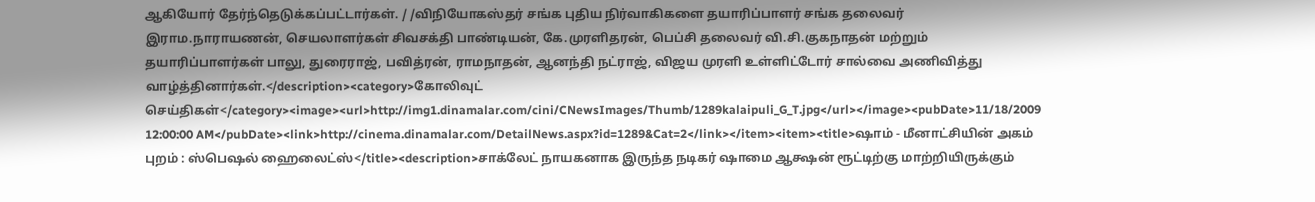ஆகியோர் தேர்ந்தெடுக்கப்பட்டார்கள். / /விநியோகஸ்தர் சங்க புதிய நிர்வாகிகளை தயாரிப்பாளர் சங்க தலைவர் இராம.நாராயணன், செயலாளர்கள் சிவசக்தி பாண்டியன், கே.முரளிதரன், பெப்சி தலைவர் வி.சி.குகநாதன் மற்றும் தயாரிப்பாளர்கள் பாலு, துரைராஜ், பவித்ரன், ராமநாதன், ஆனந்தி நட்ராஜ், விஜய முரளி உள்ளிட்டோர் சால்வை அணிவித்து வாழ்த்தினார்கள்.</description><category>கோலிவுட் செய்திகள்</category><image><url>http://img1.dinamalar.com/cini/CNewsImages/Thumb/1289kalaipuli_G_T.jpg</url></image><pubDate>11/18/2009 12:00:00 AM</pubDate><link>http://cinema.dinamalar.com/DetailNews.aspx?id=1289&Cat=2</link></item><item><title>ஷாம் - மீனாட்சியின் அகம் புறம் : ஸ்பெஷல் ஹைலைட்ஸ்</title><description>சாக்லேட் நாயகனாக இருந்த நடிகர் ஷாமை ஆக்ஷன் ரூட்டிற்கு மாற்றியிருக்கும்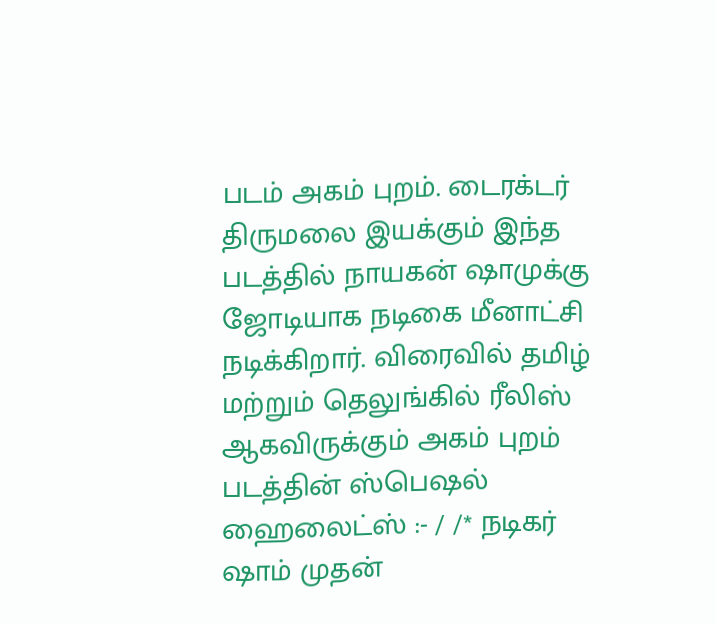படம் அகம் புறம். டைரக்டர் திருமலை இயக்கும் இந்த படத்தில் நாயகன் ஷாமுக்கு ஜோடியாக நடிகை மீனாட்சி நடிக்கிறார். விரைவில் தமிழ் மற்றும் தெலுங்கில் ரீலிஸ் ஆகவிருக்கும் அகம் புறம் படத்தின் ஸ்பெஷல் ஹைலைட்ஸ் :- / /* நடிகர் ஷாம் முதன்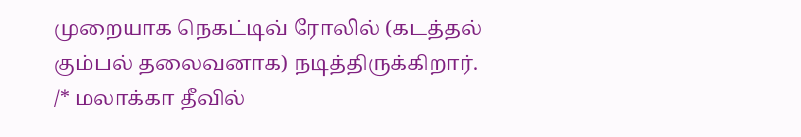முறையாக நெகட்டிவ் ரோலில் (கடத்தல் கும்பல் தலைவனாக) நடித்திருக்கிறார். /* மலாக்கா தீவில்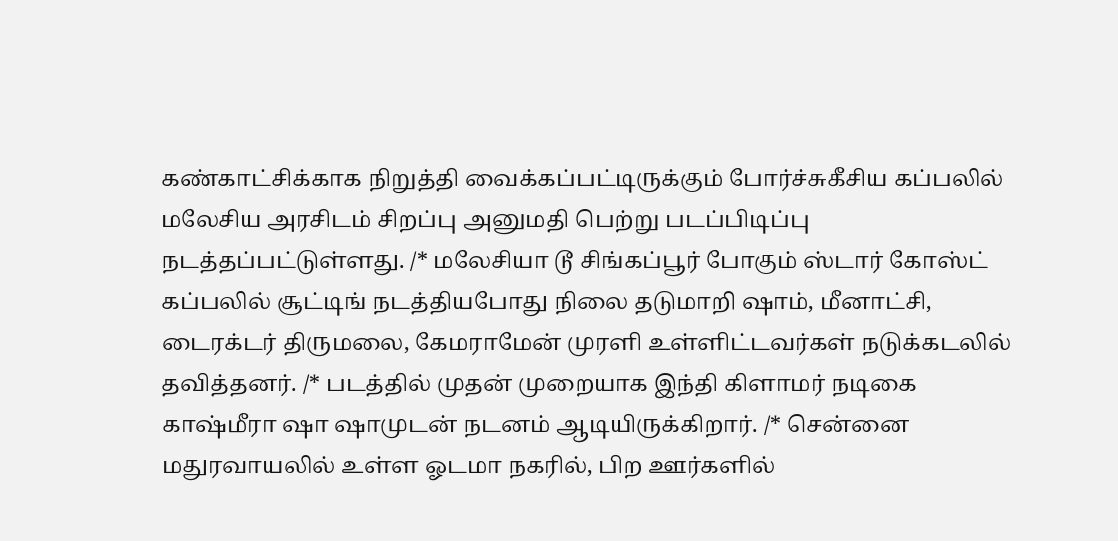கண்காட்சிக்காக நிறுத்தி வைக்கப்பட்டிருக்கும் போர்ச்சுகீசிய கப்பலில் மலேசிய அரசிடம் சிறப்பு அனுமதி பெற்று படப்பிடிப்பு நடத்தப்பட்டுள்ளது. /* மலேசியா டூ சிங்கப்பூர் போகும் ஸ்டார் கோஸ்ட் கப்பலில் சூட்டிங் நடத்தியபோது நிலை தடுமாறி ஷாம், மீனாட்சி, டைரக்டர் திருமலை, கேமராமேன் முரளி உள்ளிட்டவர்கள் நடுக்கடலில் தவித்தனர். /* படத்தில் முதன் முறையாக இந்தி கிளாமர் நடிகை காஷ்மீரா ஷா ஷாமுடன் நடனம் ஆடியிருக்கிறார். /* சென்னை மது‌ரவாயலில் உள்ள ஓடமா நகரில், பிற ஊர்களில்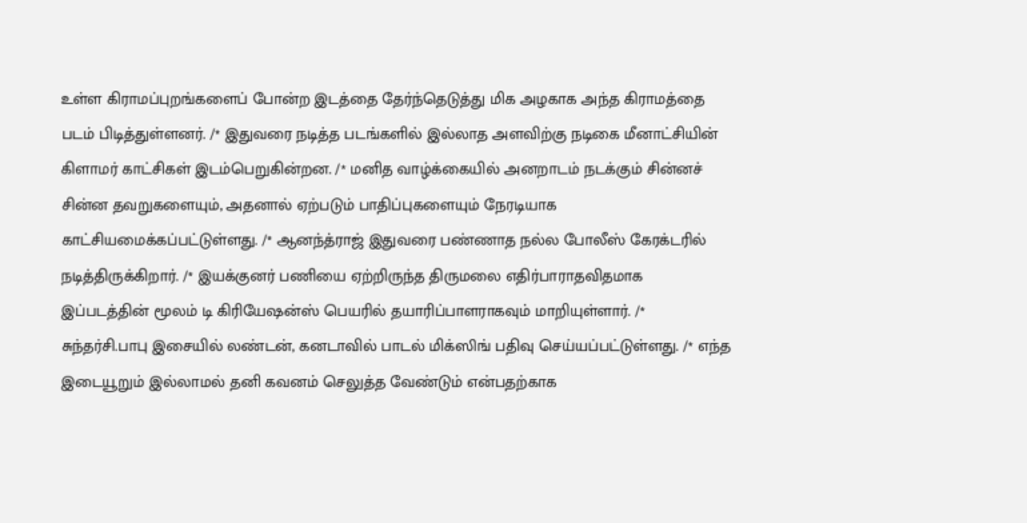உள்ள கிராமப்புறங்களைப் போன்ற இடத்தை ‌தேர்ந்தெடுத்து மிக அழகாக அந்த கிராமத்தை படம் பிடித்துள்ளனர். /* இதுவரை நடித்த படங்களில் இல்லாத அளவிற்கு நடிகை மீனாட்சியின் கிளாமர் காட்சிகள் இடம்பெறுகின்றன. /* மனித வாழ்க்கையில் அனறாடம் ந‌டக்கும் சின்னச் சின்ன தவறுகளையும், அதனால் ஏற்படும் பாதிப்புகளையும் நேரடியாக காட்சியமைக்கப்பட்டுள்ளது. /* ஆனந்த்ராஜ் இதுவரை பண்ணாத நல்ல போலீஸ் கேரக்டரில் நடித்திருக்கிறார். /* இயக்குனர் பணியை ஏற்றிருந்த திருமலை எதிர்பாராதவிதமாக இப்படத்தின் மூலம் டி கிரியேஷன்ஸ் பெயரில் த‌யாரிப்பாளராகவும் மாறியுள்ளார். /* சுந்தர்சி.பாபு இசையில் லண்டன், கனடாவில் பாடல் மிக்ஸிங் பதிவு செய்யப்பட்டுள்ளது. /* எந்த இடையூறும் இல்லாமல் தனி கவனம் செலுத்த வேண்டும் என்பதற்காக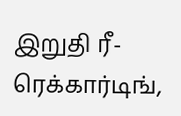இறுதி ரீ-ரெக்கார்டிங்,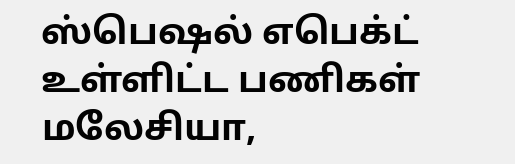ஸ்பெஷல் எபெக்ட் உள்ளிட்ட பணிகள் மலேசியா,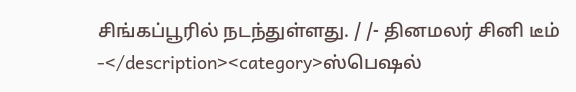சிங்கப்பூரில் நடந்துள்ளது. / /- தினமலர் சினி டீம் -</description><category>ஸ்பெஷல்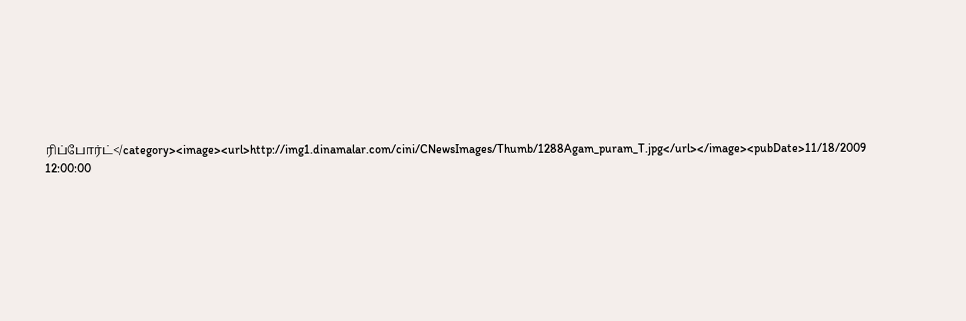ரிப்போர்ட்</category><image><url>http://img1.dinamalar.com/cini/CNewsImages/Thumb/1288Agam_puram_T.jpg</url></image><pubDate>11/18/2009 12:00:00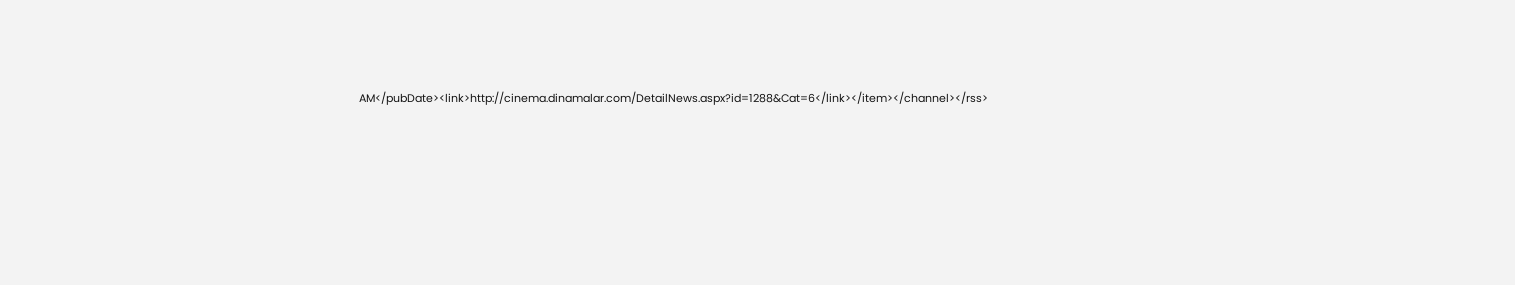AM</pubDate><link>http://cinema.dinamalar.com/DetailNews.aspx?id=1288&Cat=6</link></item></channel></rss>